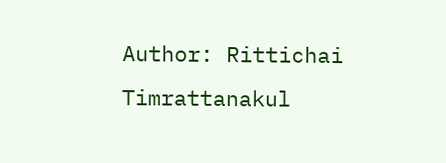Author: Rittichai Timrattanakul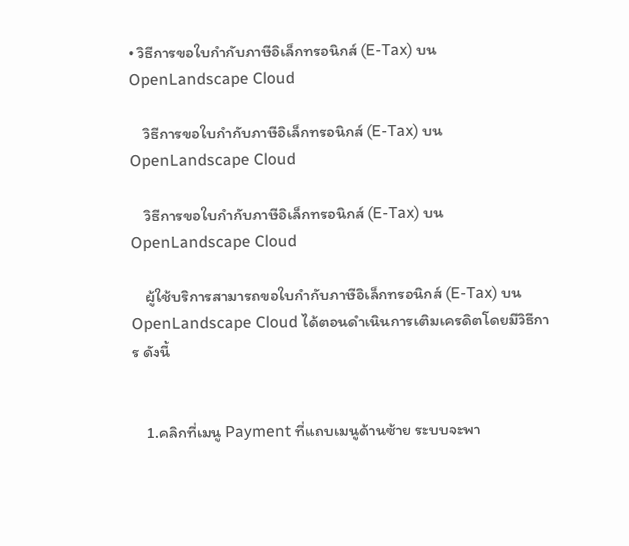• วิธีการขอใบกำกับภาษีอิเล็กทรอนิกส์ (E-Tax) บน OpenLandscape Cloud

    วิธีการขอใบกำกับภาษีอิเล็กทรอนิกส์ (E-Tax) บน OpenLandscape Cloud

    วิธีการขอใบกำกับภาษีอิเล็กทรอนิกส์ (E-Tax) บน OpenLandscape Cloud

    ผู้ใช้บริการสามารถขอใบกำกับภาษีอิเล็กทรอนิกส์ (E-Tax) บน OpenLandscape Cloud ได้ตอนดำเนินการเติมเครดิตโดยมีวิธีการ ดังนี้


    1.คลิกที่เมนู Payment ที่แถบเมนูด้านซ้าย ระบบจะพา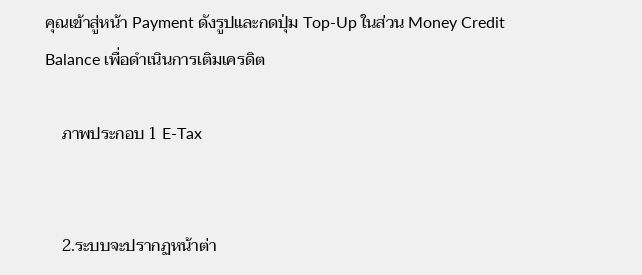คุณเข้าสู่หน้า Payment ดังรูปและกดปุ่ม Top-Up ในส่วน Money Credit Balance เพื่อดำเนินการเติมเครดิต

    ภาพประกอบ 1 E-Tax


    2.ระบบจะปรากฏหน้าต่า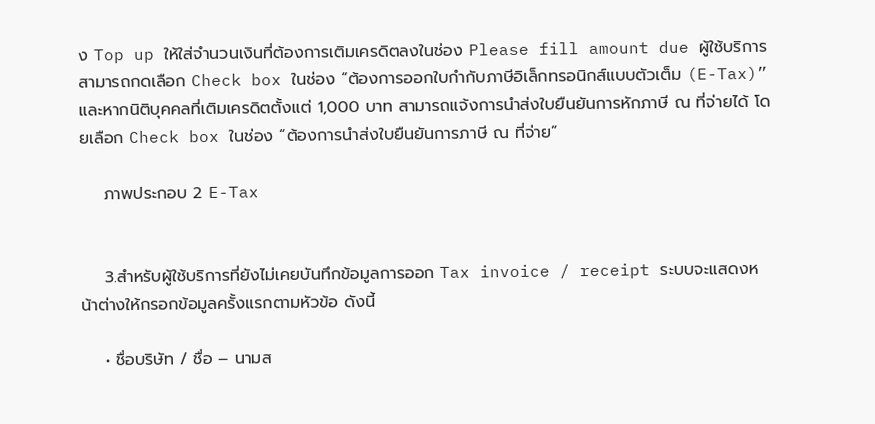ง Top up ให้ใส่จำนวนเงินที่ต้องการเติมเครดิตลงในช่อง Please fill amount due ผู้ใช้บริการสามารถกดเลือก Check box ในช่อง “ต้องการออกใบกำกับภาษีอิเล็กทรอนิกส์แบบตัวเต็ม (E-Tax)” และหากนิติบุคคลที่เติมเครดิตตั้งแต่ 1,000 บาท สามารถแจ้งการนำส่งใบยืนยันการหักภาษี ณ ที่จ่ายได้ โดยเลือก Check box ในช่อง “ต้องการนำส่งใบยืนยันการภาษี ณ ที่จ่าย”

    ภาพประกอบ 2 E-Tax


    3.สำหรับผู้ใช้บริการที่ยังไม่เคยบันทึกข้อมูลการออก Tax invoice / receipt ระบบจะแสดงหน้าต่างให้กรอกข้อมูลครั้งแรกตามหัวข้อ ดังนี้

    • ชื่อบริษัท / ชื่อ – นามส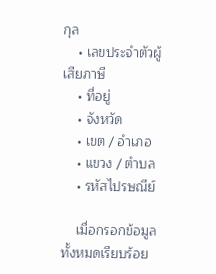กุล
    • เลขประจำตัวผู้เสียภาษี
    • ที่อยู่
    • จังหวัด
    • เขต / อำเภอ
    • แขวง / ตำบล
    • รหัสไปรษณีย์

    เมื่อกรอกข้อมูลทั้งหมดเรียบร้อย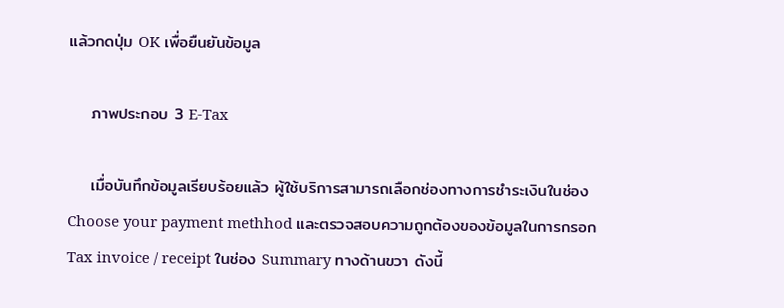แล้วกดปุ่ม OK เพื่อยืนยันข้อมูล

    ภาพประกอบ 3 E-Tax

    เมื่อบันทึกข้อมูลเรียบร้อยแล้ว ผู้ใช้บริการสามารถเลือกช่องทางการชำระเงินในช่อง Choose your payment methhod และตรวจสอบความถูกต้องของข้อมูลในการกรอก Tax invoice / receipt ในช่อง Summary ทางด้านขวา ดังนี้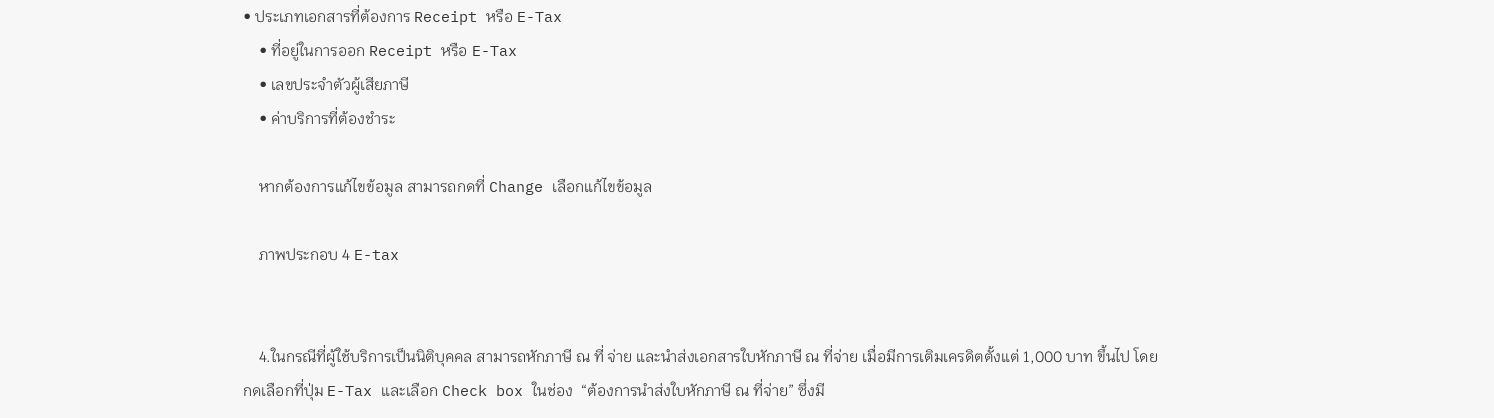• ประเภทเอกสารที่ต้องการ Receipt หรือ E-Tax
    • ที่อยู่ในการออก Receipt หรือ E-Tax
    • เลขประจำตัวผู้เสียภาษี
    • ค่าบริการที่ต้องชำระ

    หากต้องการแก้ไขข้อมูล สามารถกดที่ Change เลือกแก้ไขข้อมูล

    ภาพประกอบ 4 E-tax


    4.ในกรณีที่ผู้ใช้บริการเป็นนิติบุคคล สามารถหักภาษี ณ ที่ จ่าย และนำส่งเอกสารใบหักภาษี ณ ที่จ่าย เมื่อมีการเติมเครดิตตั้งแต่ 1,000 บาท ขึ้นไป โดยกดเลือกที่ปุ่ม E-Tax และเลือก Check box ในช่อง  “ต้องการนำส่งใบหักภาษี ณ ที่จ่าย” ซึ่งมี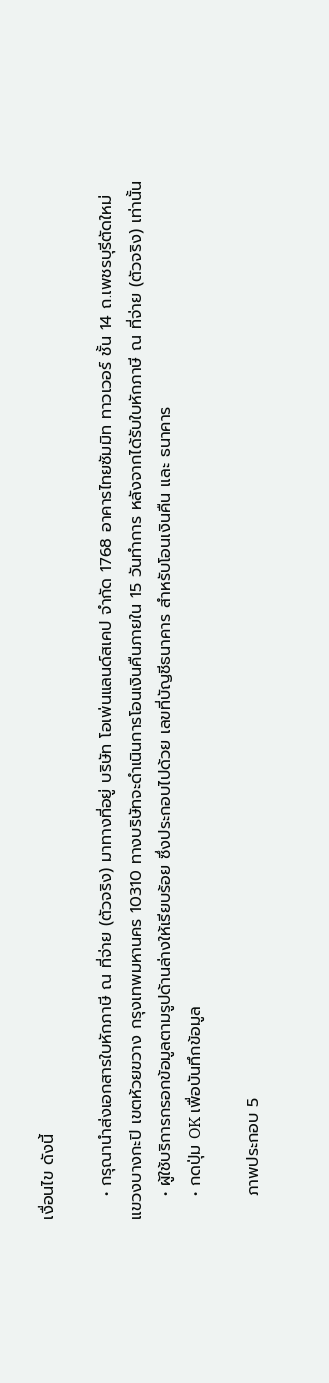เงื่อนไข ดังนี้

    • กรุณานำส่งเอกสารใบหักภาษี ณ ที่จ่าย (ตัวจริง) มาทางที่อยู่ บริษัท โอเพ่นแลนด์สเคป จำกัด 1768 อาคารไทยซัมมิท ทาวเวอร์ ชั้น 14 ถ.เพชรบุรีตัดใหม่ แขวงบางกะปิ เขตห้วยขวาง กรุงเทพมหานคร 10310 ทางบริษัทจะดำเนินการโอนเงินคืนภายใน 15 วันทำการ หลังจากได้รับใบหักภาษี ณ ที่จ่าย (ตัวจริง) เท่านั้น
    • ผู้ใช้บริการกรอกข้อมูลตามรูปด้านล่างให้เรียบร้อย ซึ่งประกอบไปด้วย เลขที่บัญชีธนาคาร สำหรับโอนเงินคืน และ ธนาคาร
    • กดปุ่ม OK เพื่อบันทึกข้อมูล

    ภาพประกอบ 5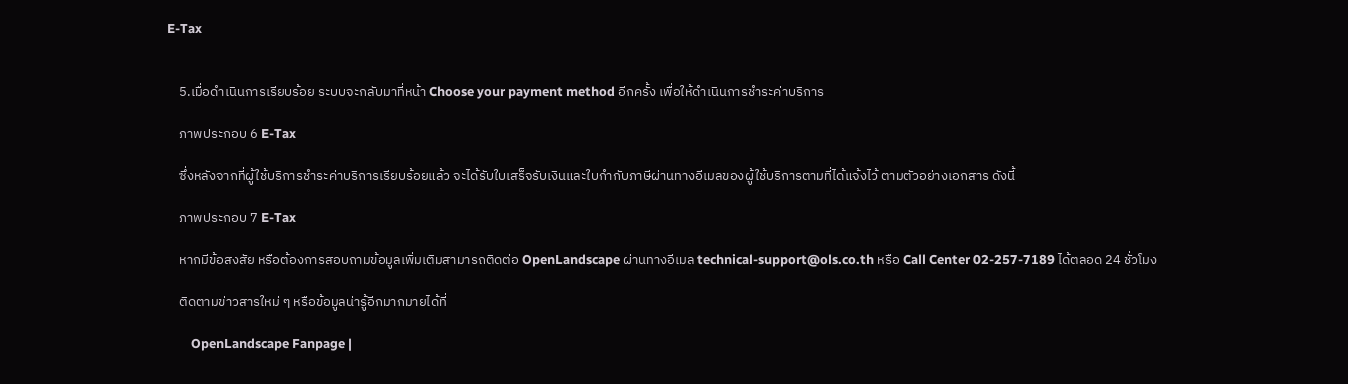E-Tax


    5.เมื่อดำเนินการเรียบร้อย ระบบจะกลับมาที่หน้า Choose your payment method อีกครั้ง เพื่อให้ดำเนินการชำระค่าบริการ

    ภาพประกอบ 6 E-Tax

    ซึ่งหลังจากที่ผู้ใช้บริการชำระค่าบริการเรียบร้อยแล้ว จะได้รับใบเสร็จรับเงินและใบกำกับภาษีผ่านทางอีเมลของผู้ใช้บริการตามที่ได้แจ้งไว้ ตามตัวอย่างเอกสาร ดังนี้

    ภาพประกอบ 7 E-Tax

    หากมีข้อสงสัย หรือต้องการสอบถามข้อมูลเพิ่มเติมสามารถติดต่อ OpenLandscape ผ่านทางอีเมล technical-support@ols.co.th หรือ Call Center 02-257-7189 ได้ตลอด 24 ชั่วโมง

    ติดตามข่าวสารใหม่ ๆ หรือข้อมูลน่ารู้อีกมากมายได้ที่

        OpenLandscape Fanpage |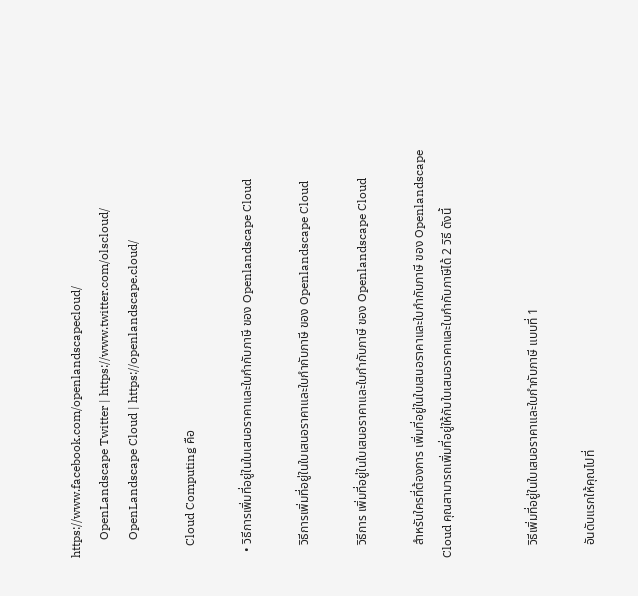https://www.facebook.com/openlandscapecloud/
      OpenLandscape Twitter | https://www.twitter.com/olscloud/
      OpenLandscape Cloud | https://openlandscape.cloud/

    Cloud Computing คือ

  • วิธีการเพิ่มที่อยู่ในใบเสนอราคาและใบกำกับภาษี ของ Openlandscape Cloud

    วิธีการเพิ่มที่อยู่ในใบเสนอราคาและใบกำกับภาษี ของ Openlandscape Cloud

    วิธีการ เพิ่มที่อยู่ในใบเสนอราคาและใบกำกับภาษี ของ Openlandscape Cloud

    สำหรับใครที่ต้องการ เพิ่มที่อยู่ในใบเสนอราคาและใบกำกับภาษี ของ Openlandscape Cloud คุณสามารถเพิ่มที่อยู่ให้กับใบเสนอราคาและใบกำกับภาษีได้ 2 วิธี ดังนี้


    วิธีเพิ่มที่อยู่ในใบเสนอราคาและใบกำกับภาษี แบบที่ 1

    อันดับแรกให้คุณไปที่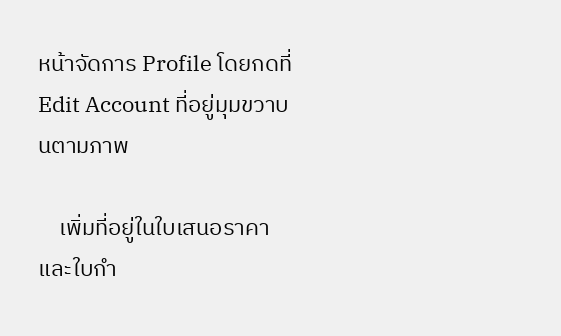หน้าจัดการ Profile โดยกดที่ Edit Account ที่อยู่มุมขวาบนตามภาพ

    เพิ่มที่อยู่ในใบเสนอราคาและใบกำ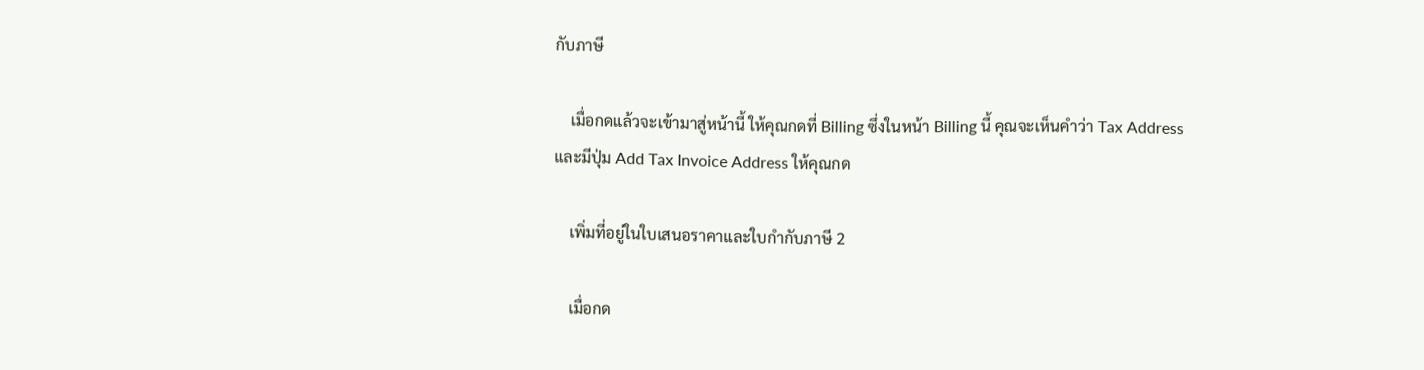กับภาษี

    เมื่อกดแล้วจะเข้ามาสู่หน้านี้ ให้คุณกดที่ Billing ซึ่งในหน้า Billing นี้ คุณจะเห็นคำว่า Tax Address และมีปุ่ม Add Tax Invoice Address ให้คุณกด

    เพิ่มที่อยู่ในใบเสนอราคาและใบกำกับภาษี 2

    เมื่อกด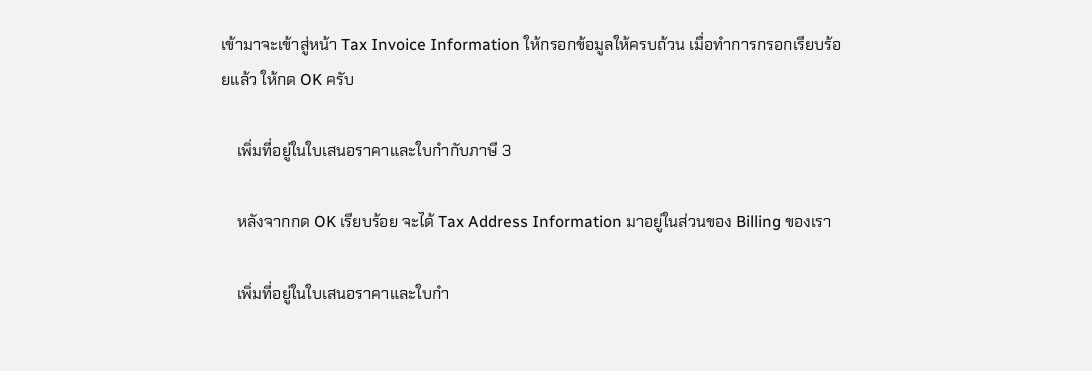เข้ามาจะเข้าสู่หน้า Tax Invoice Information ให้กรอกข้อมูลให้ครบถ้วน เมื่อทำการกรอกเรียบร้อยแล้ว ให้กด OK ครับ

    เพิ่มที่อยู่ในใบเสนอราคาและใบกำกับภาษี 3

    หลังจากกด OK เรียบร้อย จะได้ Tax Address Information มาอยู่ในส่วนของ Billing ของเรา

    เพิ่มที่อยู่ในใบเสนอราคาและใบกำ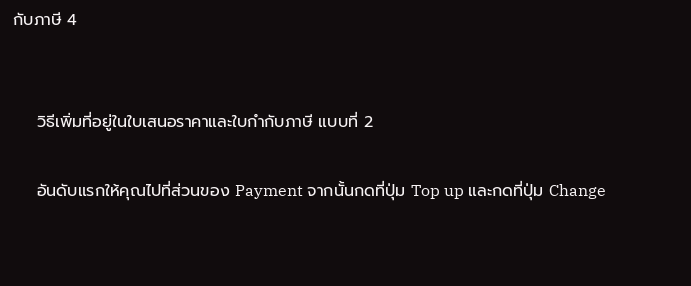กับภาษี 4


    วิธีเพิ่มที่อยู่ในใบเสนอราคาและใบกำกับภาษี แบบที่ 2

    อันดับแรกให้คุณไปที่ส่วนของ Payment จากนั้นกดที่ปุ่ม Top up และกดที่ปุ่ม Change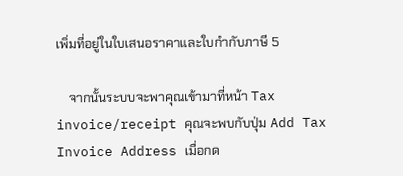เพิ่มที่อยู่ในใบเสนอราคาและใบกำกับภาษี 5

    จากนั้นระบบจะพาคุณเข้ามาที่หน้า Tax invoice/receipt คุณจะพบกับปุ่ม Add Tax Invoice Address เมื่อกด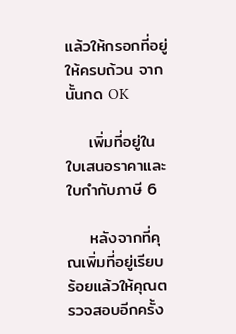แล้วให้กรอกที่อยู่ให้ครบถ้วน จากนั้นกด OK

    เพิ่มที่อยู่ในใบเสนอราคาและใบกำกับภาษี 6

    หลังจากที่คุณเพิ่มที่อยู่เรียบร้อยแล้วให้คุณตรวจสอบอีกครั้ง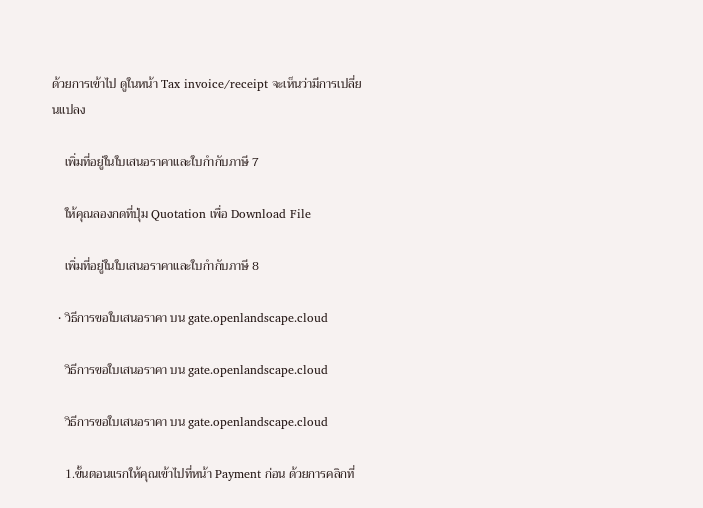ด้วยการเข้าไป ดูในหน้า Tax invoice/receipt จะเห็นว่ามีการเปลี่ยนแปลง

    เพิ่มที่อยู่ในใบเสนอราคาและใบกำกับภาษี 7

    ให้คุณลองกดที่ปุ่ม Quotation เพื่อ Download File

    เพิ่มที่อยู่ในใบเสนอราคาและใบกำกับภาษี 8

  • วิธีการขอใบเสนอราคา บน gate.openlandscape.cloud

    วิธีการขอใบเสนอราคา บน gate.openlandscape.cloud

    วิธีการขอใบเสนอราคา บน gate.openlandscape.cloud

    1.ขั้นตอนแรกให้คุณเข้าไปที่หน้า Payment ก่อน ด้วยการคลิกที่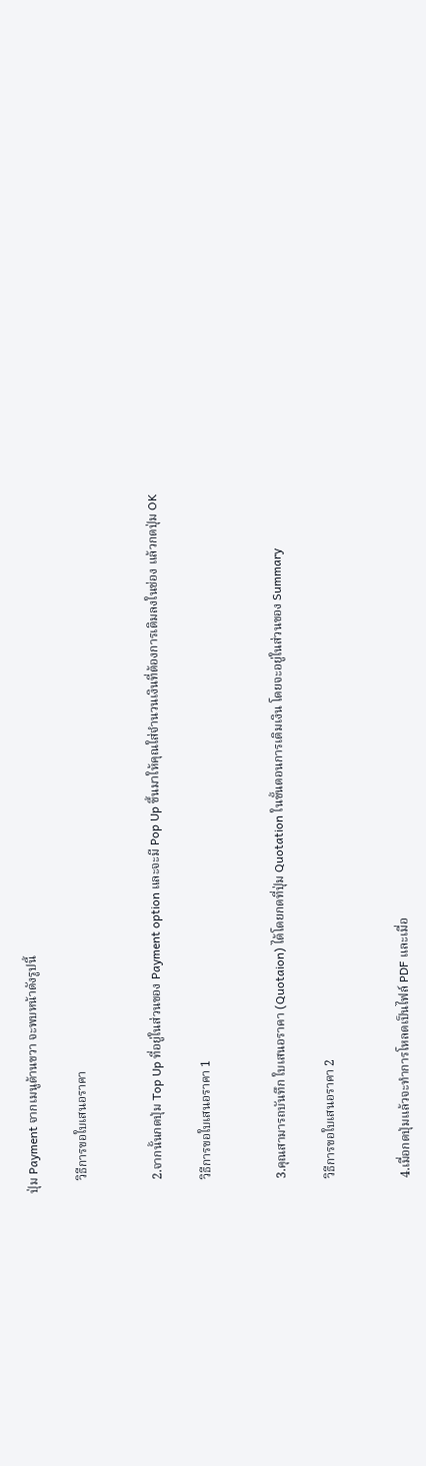ปุ่ม Payment จากเมนูด้านขวา จะพบหน้าดังรูปนี้

    วิธีการขอใบเสนอราคา


    2.จากนั้นกดปุ่ม Top Up ที่อยู่ในส่วนของ Payment option และจะมี Pop Up ขึ้นมาให้คุณใส่จำนวนเงินที่ต้องการเติมลงในช่อง แล้วกดปุ่ม OK

    วิธีการขอใบเสนอราคา 1


    3.คุณสามารถบันทึก ใบเสนอราคา (Quotaion) ได้โดยกดที่ปุ่ม Quotation ในขั้นตอนการเติมเงิน โดยจะอยู่ในส่วนของ Summary

    วิธีการขอใบเสนอราคา 2


    4.เมื่อกดปุ่มแล้วจะทำการโหลดเป็นไฟล์ PDF และเมื่อ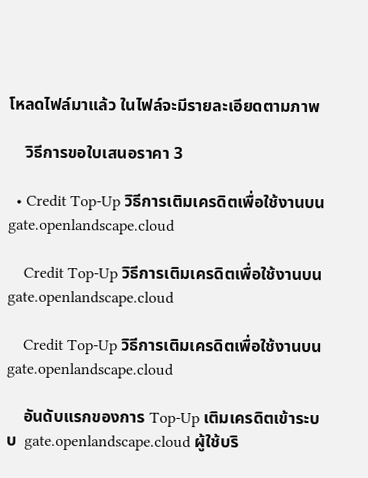โหลดไฟล์มาแล้ว ในไฟล์จะมีรายละเอียดตามภาพ

    วิธีการขอใบเสนอราคา 3

  • Credit Top-Up วิธีการเติมเครดิตเพื่อใช้งานบน gate.openlandscape.cloud

    Credit Top-Up วิธีการเติมเครดิตเพื่อใช้งานบน gate.openlandscape.cloud

    Credit Top-Up วิธีการเติมเครดิตเพื่อใช้งานบน gate.openlandscape.cloud

    อันดับแรกของการ Top-Up เติมเครดิตเข้าระบบ  gate.openlandscape.cloud ผู้ใช้บริ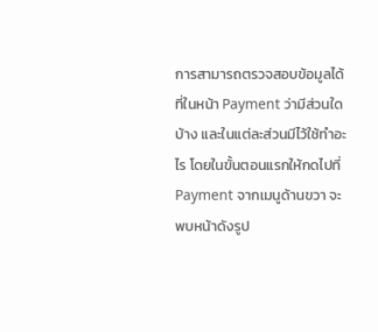การสามารถตรวจสอบข้อมูลได้ที่ในหน้า Payment ว่ามีส่วนใดบ้าง และในแต่ละส่วนมีไว้ใช้ทำอะไร โดยในขั้นตอนแรกให้กดไปที่ Payment จากเมนูด้านขวา จะพบหน้าดังรูป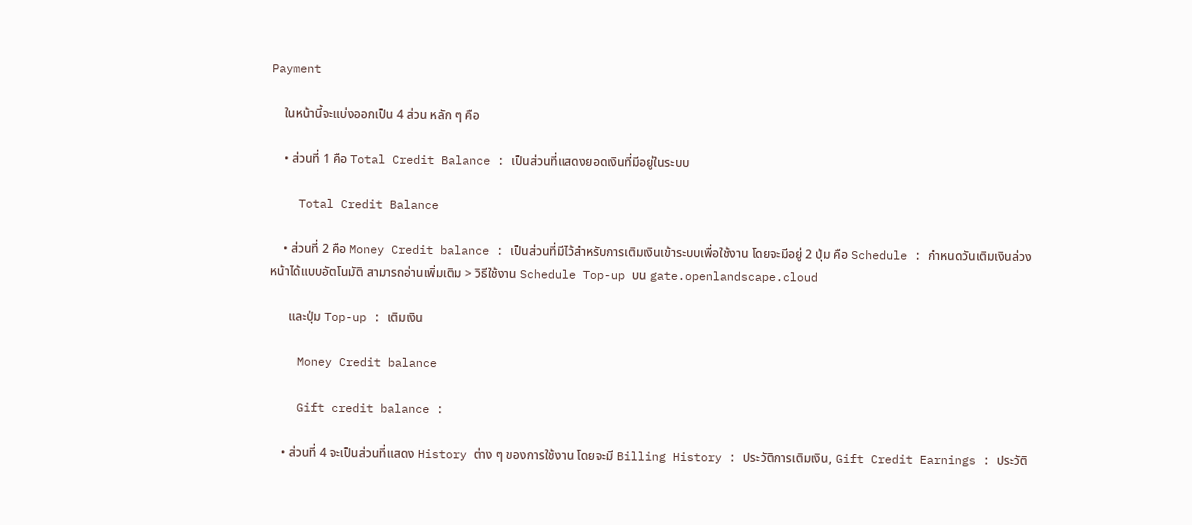Payment

    ในหน้านี้จะแบ่งออกเป็น 4 ส่วน หลัก ๆ คือ

    • ส่วนที่ 1 คือ Total Credit Balance : เป็นส่วนที่แสดงยอดเงินที่มีอยู่ในระบบ

    Total Credit Balance

    • ส่วนที่ 2 คือ Money Credit balance : เป็นส่วนที่มีไว้สำหรับการเติมเงินเข้าระบบเพื่อใช้งาน โดยจะมีอยู่ 2 ปุ่ม คือ Schedule : กำหนดวันเติมเงินล่วงหน้าได้แบบอัตโนมัติ สามารถอ่านเพิ่มเติม > วิธีใช้งาน Schedule Top-up บน gate.openlandscape.cloud

      และปุ่ม Top-up : เติมเงิน

    Money Credit balance

    Gift credit balance :

    • ส่วนที่ 4 จะเป็นส่วนที่แสดง History ต่าง ๆ ของการใช้งาน โดยจะมี Billing History : ประวัติการเติมเงิน, Gift Credit Earnings : ประวัติ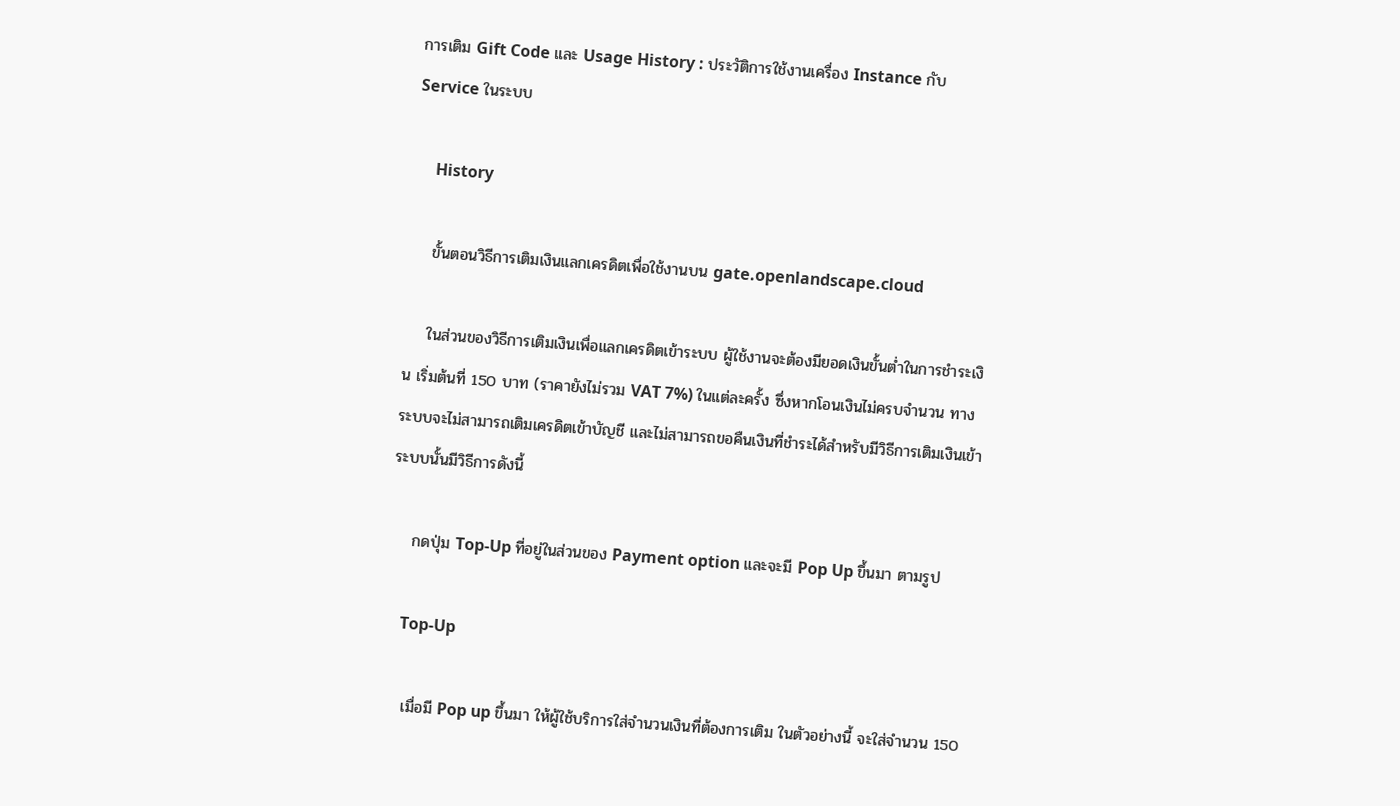การเติม Gift Code และ Usage History : ประวัติการใช้งานเครื่อง Instance กับ Service ในระบบ

     History

    ขั้นตอนวิธีการเติมเงินแลกเครดิตเพื่อใช้งานบน gate.openlandscape.cloud

    ในส่วนของวิธีการเติมเงินเพื่อแลกเครดิตเข้าระบบ ผู้ใช้งานจะต้องมียอดเงินขั้นต่ำในการชำระเงิน เริ่มต้นที่ 150 บาท (ราคายังไม่รวม VAT 7%) ในแต่ละครั้ง ซึ่งหากโอนเงินไม่ครบจำนวน ทางระบบจะไม่สามารถเติมเครดิตเข้าบัญชี และไม่สามารถขอคืนเงินที่ชำระได้สำหรับมีวิธีการเติมเงินเข้าระบบนั้นมีวิธีการดังนี้

    กดปุ่ม Top-Up ที่อยู่ในส่วนของ Payment option และจะมี Pop Up ขึ้นมา ตามรูป

    Top-Up

    เมื่อมี Pop up ขึ้นมา ให้ผู้ใช้บริการใส่จำนวนเงินที่ต้องการเติม ในตัวอย่างนี้ จะใส่จำนวน 150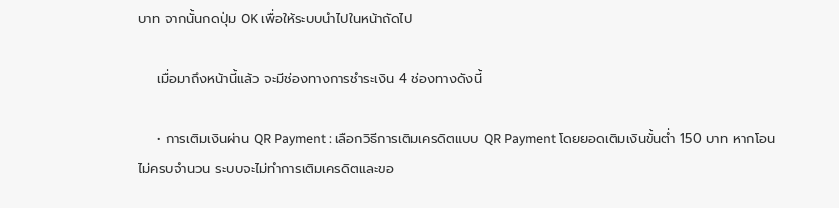บาท จากนั้นกดปุ่ม OK เพื่อให้ระบบนำไปในหน้าถัดไป

    เมื่อมาถึงหน้านี้แล้ว จะมีช่องทางการชำระเงิน 4 ช่องทางดังนี้

    • การเติมเงินผ่าน QR Payment : เลือกวิธีการเติมเครดิตแบบ QR Payment โดยยอดเติมเงินขั้นต่ำ 150 บาท หากโอนไม่ครบจำนวน ระบบจะไม่ทำการเติมเครดิตและขอ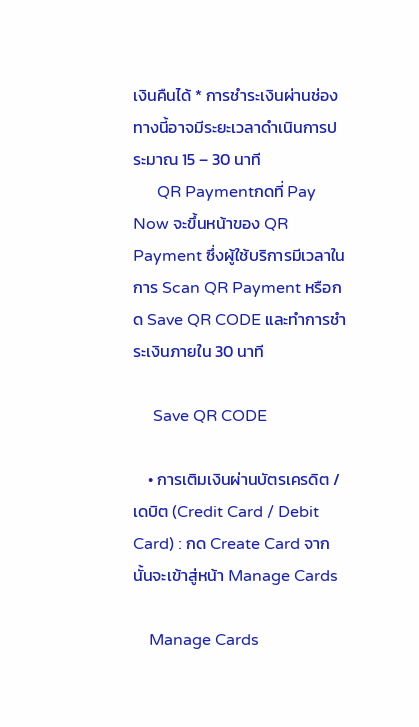เงินคืนได้ * การชำระเงินผ่านช่องทางนี้อาจมีระยะเวลาดำเนินการประมาณ 15 – 30 นาที
      QR Paymentกดที่ Pay Now จะขึ้นหน้าของ QR Payment ซึ่งผู้ใช้บริการมีเวลาในการ Scan QR Payment หรือกด Save QR CODE และทำการชำระเงินภายใน 30 นาที

     Save QR CODE

    • การเติมเงินผ่านบัตรเครดิต / เดบิต (Credit Card / Debit Card) : กด Create Card จากนั้นจะเข้าสู่หน้า Manage Cards

    Manage Cards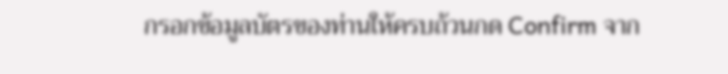กรอกข้อมูลบัตรของท่านให้ครบถ้วนกด Confirm จาก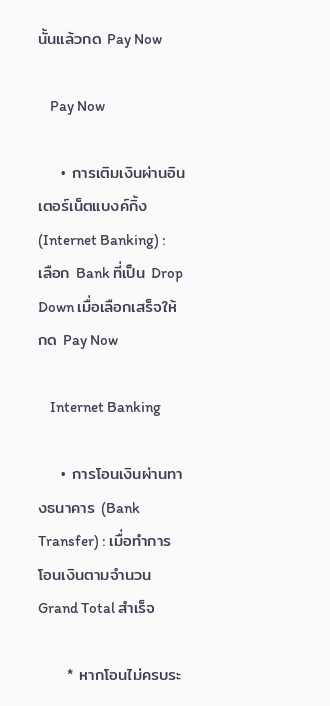นั้นแล้วกด Pay Now

    Pay Now

    • การเติมเงินผ่านอินเตอร์เน็ตแบงค์กิ้ง (Internet Banking) : เลือก Bank ที่เป็น Drop Down เมื่อเลือกเสร็จให้กด Pay Now

    Internet Banking

    • การโอนเงินผ่านทางธนาคาร (Bank Transfer) : เมื่อทำการโอนเงินตามจำนวน Grand Total สำเร็จ

     * หากโอนไม่ครบระ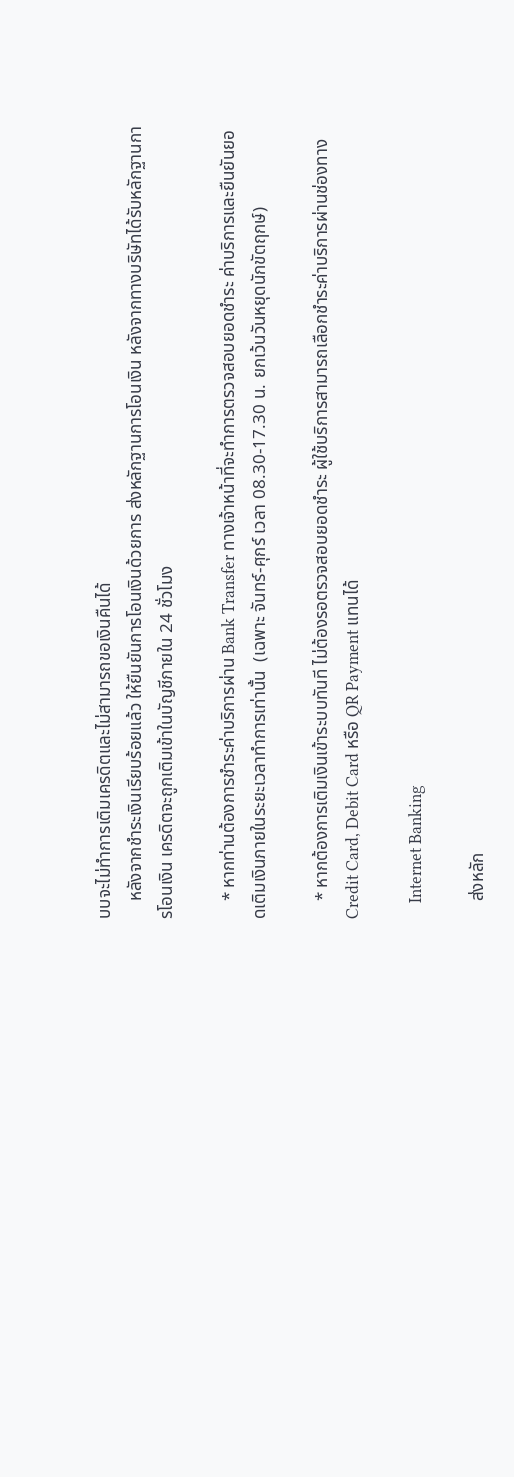บบจะไม่ทำการเติมเครดิตและไม่สามารถขอเงินคืนได้
    หลังจากชำระเงินเรียบร้อยแล้ว ให้ยืนยันการโอนเงินด้วยการ ส่งหลักฐานการโอนเงิน หลังจากทางบริษัทได้รับหลักฐานการโอนเงิน เครดิตจะถูกเติมเข้าในบัญชีภายใน 24 ชั่วโมง

    * หากท่านต้องการชำระค่าบริการผ่าน Bank Transfer ทางเจ้าหน้าที่จะทำการตรวจสอบยอดชำระ ค่าบริการและยืนยันยอดเติมเงินภายในระยะเวลาทำการเท่านั้น  (เฉพาะ จันทร์-ศุกร์ เวลา 08.30-17.30 น. ยกเว้นวันหยุดนักขัตฤกษ์)

    * หากต้องการเติมเงินเข้าระบบทันที ไม่ต้องรอตรวจสอบยอดชำระ ผู้ใช้บริการสามารถเลือกชำระค่าบริการผ่านช่องทาง Credit Card, Debit Card หรือ QR Payment แทนได้

    Internet Banking

    ส่งหลัก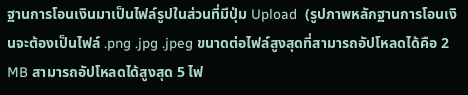ฐานการโอนเงินมาเป็นไฟล์รูปในส่วนที่มีปุ่ม Upload  (รูปภาพหลักฐานการโอนเงินจะต้องเป็นไฟล์ .png .jpg .jpeg ขนาดต่อไฟล์สูงสุดที่สามารถอัปโหลดได้คือ 2 MB สามารถอัปโหลดได้สูงสุด 5 ไฟ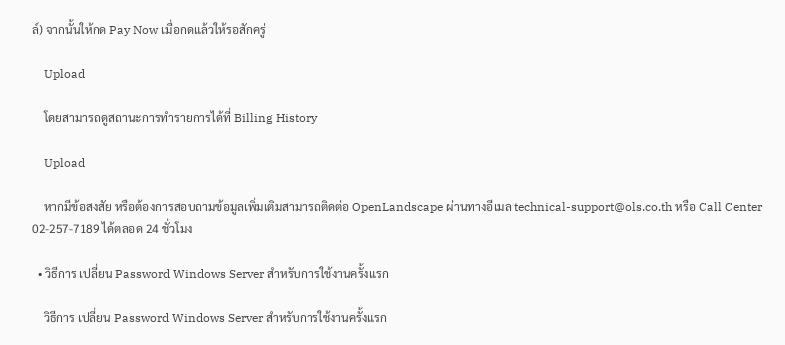ล์) จากนั้นให้กด Pay Now เมื่อกดแล้วให้รอสักครู่

    Upload

    โดยสามารถดูสถานะการทำรายการได้ที่ Billing History

    Upload

    หากมีข้อสงสัย หรือต้องการสอบถามข้อมูลเพิ่มเติมสามารถติดต่อ OpenLandscape ผ่านทางอีเมล technical-support@ols.co.th หรือ Call Center 02-257-7189 ได้ตลอด 24 ชั่วโมง

  • วิธีการ เปลี่ยน Password Windows Server สำหรับการใช้งานครั้งแรก

    วิธีการ เปลี่ยน Password Windows Server สำหรับการใช้งานครั้งแรก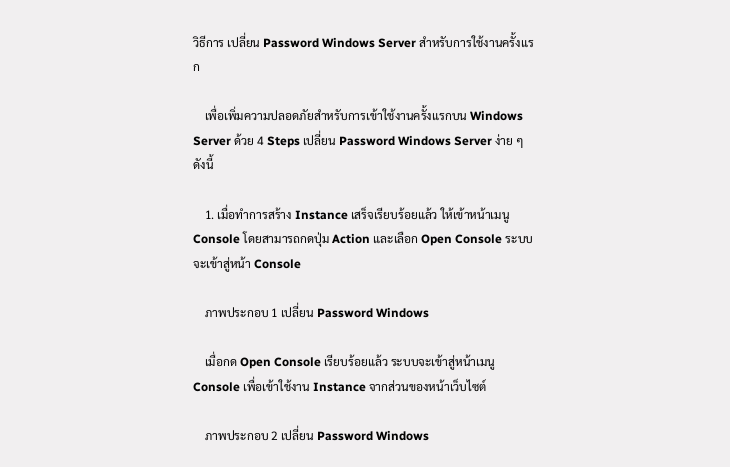วิธีการ เปลี่ยน Password Windows Server สำหรับการใช้งานครั้งแรก

    เพื่อเพิ่มความปลอดภัยสำหรับการเข้าใช้งานครั้งแรกบน Windows Server ด้วย 4 Steps เปลี่ยน Password Windows Server ง่าย ๆ ดังนี้

    1. เมื่อทำการสร้าง Instance เสร็จเรียบร้อยแล้ว ให้เข้าหน้าเมนู Console โดยสามารถกดปุ่ม Action และเลือก Open Console ระบบจะเข้าสู่หน้า Console

    ภาพประกอบ 1 เปลี่ยน Password Windows

    เมื่อกด Open Console เรียบร้อยแล้ว ระบบจะเข้าสู่หน้าเมนู Console เพื่อเข้าใช้งาน Instance จากส่วนของหน้าเว็บไซต์

    ภาพประกอบ 2 เปลี่ยน Password Windows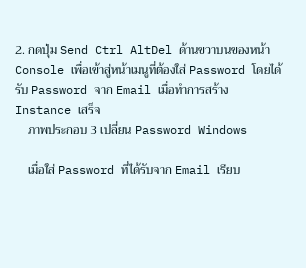2. กดปุ่ม Send Ctrl AltDel ด้านขวาบนของหน้า Console เพื่อเข้าสู่หน้าเมนูที่ต้องใส่ Password โดยได้รับ Password จาก Email เมื่อทำการสร้าง Instance เสร็จ
    ภาพประกอบ 3 เปลี่ยน Password Windows

    เมื่อใส่ Password ที่ได้รับจาก Email เรียบ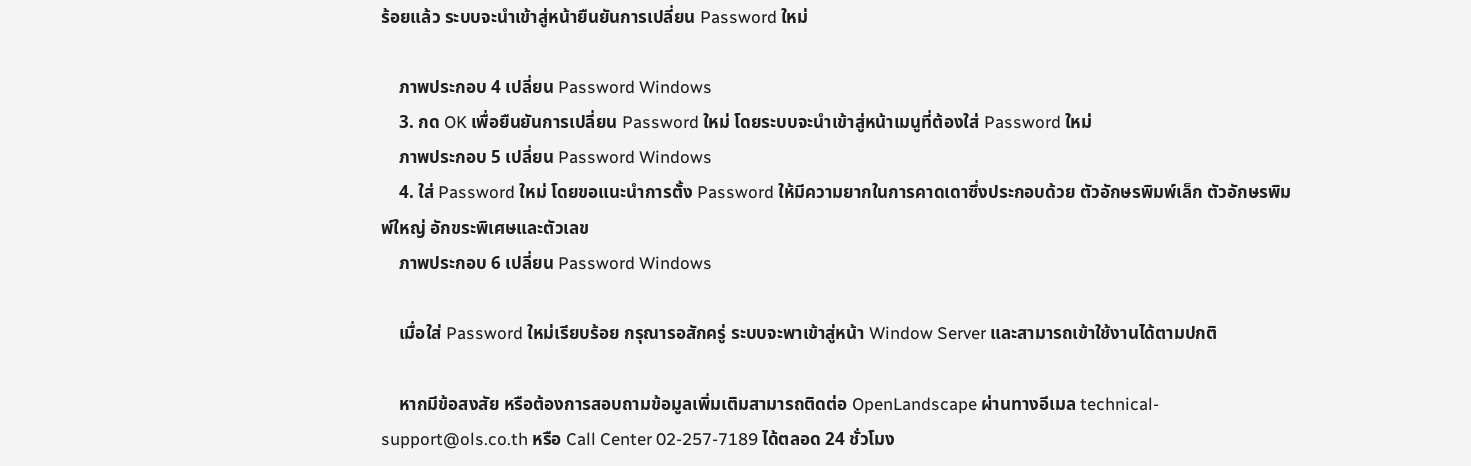ร้อยแล้ว ระบบจะนำเข้าสู่หน้ายืนยันการเปลี่ยน Password ใหม่

    ภาพประกอบ 4 เปลี่ยน Password Windows
    3. กด OK เพื่อยืนยันการเปลี่ยน Password ใหม่ โดยระบบจะนำเข้าสู่หน้าเมนูที่ต้องใส่ Password ใหม่
    ภาพประกอบ 5 เปลี่ยน Password Windows
    4. ใส่ Password ใหม่ โดยขอแนะนำการตั้ง Password ให้มีความยากในการคาดเดาซึ่งประกอบด้วย ตัวอักษรพิมพ์เล็ก ตัวอักษรพิมพ์ใหญ่ อักขระพิเศษและตัวเลข
    ภาพประกอบ 6 เปลี่ยน Password Windows

    เมื่อใส่ Password ใหม่เรียบร้อย กรุณารอสักครู่ ระบบจะพาเข้าสู่หน้า Window Server และสามารถเข้าใช้งานได้ตามปกติ

    หากมีข้อสงสัย หรือต้องการสอบถามข้อมูลเพิ่มเติมสามารถติดต่อ OpenLandscape ผ่านทางอีเมล technical-support@ols.co.th หรือ Call Center 02-257-7189 ได้ตลอด 24 ชั่วโมง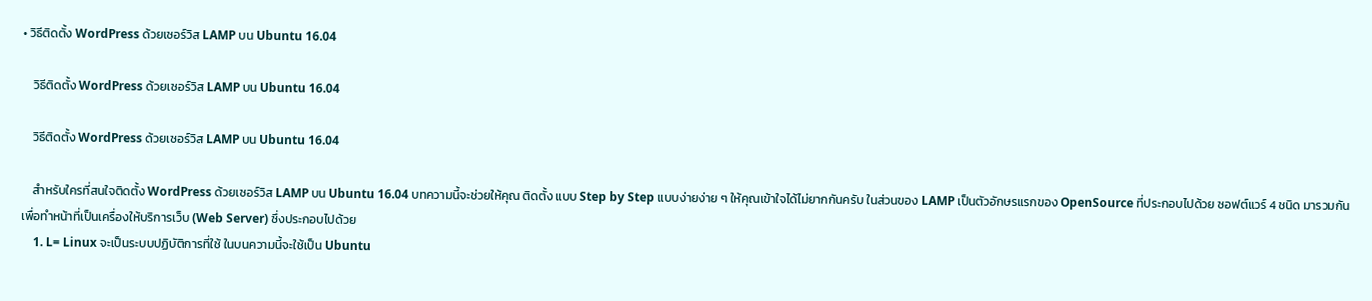• วิธีติดตั้ง WordPress ด้วยเซอร์วิส LAMP บน Ubuntu 16.04

    วิธีติดตั้ง WordPress ด้วยเซอร์วิส LAMP บน Ubuntu 16.04

    วิธีติดตั้ง WordPress ด้วยเซอร์วิส LAMP บน Ubuntu 16.04

    สำหรับใครที่สนใจติดตั้ง WordPress ด้วยเซอร์วิส LAMP บน Ubuntu 16.04 บทความนี้จะช่วยให้คุณ ติดตั้ง แบบ Step by Step แบบง่ายง่าย ๆ ให้คุณเข้าใจได้ไม่ยากกันครับ ในส่วนของ LAMP เป็นตัวอักษรแรกของ OpenSource ที่ประกอบไปด้วย ซอฟต์แวร์ 4 ชนิด มารวมกัน เพื่อทำหน้าที่เป็นเครื่องให้บริการเว็บ (Web Server) ซึ่งประกอบไปด้วย
    1. L= Linux จะเป็นระบบปฏิบัติการที่ใช้ ในบนความนี้จะใช้เป็น Ubuntu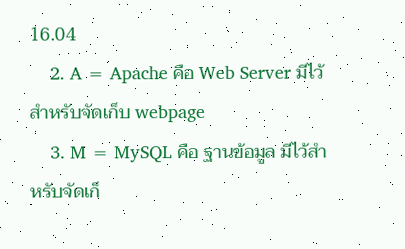16.04
    2. A = Apache คือ Web Server มีไว้สำหรับจัดเก็บ webpage
    3. M = MySQL คือ ฐานข้อมูล มีไว้สำหรับจัดเก็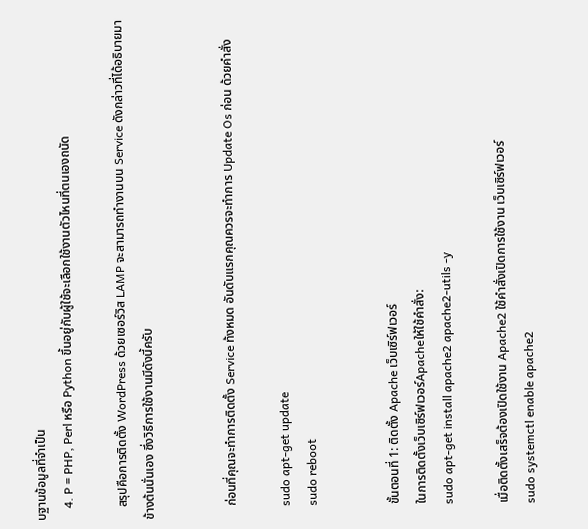บฐานข้อมูลที่จำเป็น
    4. P = PHP, Perl หรือ Python ขึ้นอยู่กับผู้ใช้จะเลือกใช้งานตัวไหนที่ตนเองถนัด

    สรุปคือการติดตั้ง WordPress ด้วยเซอร์วิส LAMP จะสามารถทำงานบน Service ดังกล่าวที่ได้อธิบายมาข้างต้นนั่นเอง ซึ่งวิธีการใช้งานมีดังนี้ครับ


    ก่อนที่คุณจะทำการติดตั้ง Service ท้งหมด อันดับแรกคุณควรจะทำการ Update Os ก่อน ด้วยคำสั่ง

    sudo apt-get update
    sudo reboot


    ขั้นตอนที่ 1: ติดตั้ง Apache เว็บเซิร์ฟเวอร์
    ในการติดตั้งเว็บเซิร์ฟเวอร์Apacheให้ใช้คำสั่ง:
    sudo apt-get install apache2 apache2-utils -y

    เมื่อติดตั้งเสร็จต้องเปิดใช้งาน Apache2 ใช้คำสั่งเปิดการใช้งาน เว็บเซิร์ฟเวอร์
    sudo systemctl enable apache2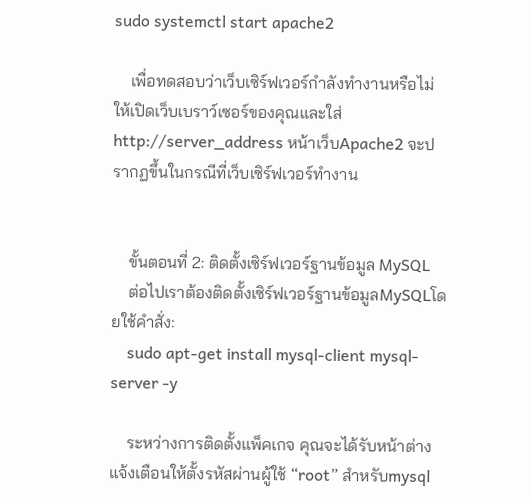sudo systemctl start apache2

    เพื่อทดสอบว่าเว็บเซิร์ฟเวอร์กำลังทำงานหรือไม่ ให้เปิดเว็บเบราว์เซอร์ของคุณและใส่ http://server_address หน้าเว็บApache2 จะปรากฏขึ้นในกรณีที่เว็บเซิร์ฟเวอร์ทำงาน


    ขั้นตอนที่ 2: ติดตั้งเซิร์ฟเวอร์ฐานข้อมูล MySQL
    ต่อไปเราต้องติดตั้งเซิร์ฟเวอร์ฐานข้อมูลMySQLโดยใช้คำสั่ง:
    sudo apt-get install mysql-client mysql-server -y

    ระหว่างการติดตั้งแพ็คเกจ คุณจะได้รับหน้าต่างแจ้งเตือนให้ตั้งรหัสผ่านผู้ใช้ “root” สำหรับmysql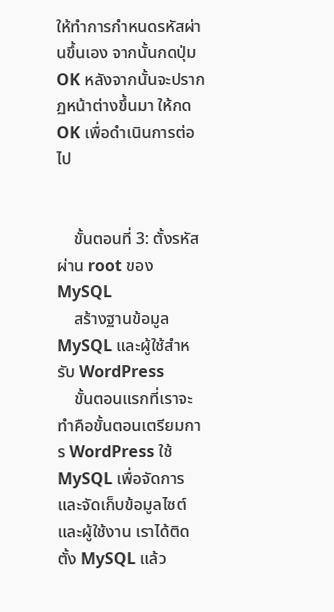ให้ทำการกำหนดรหัสผ่านขึ้นเอง จากนั้นกดปุ่มOK หลังจากนั้นจะปรากฏหน้าต่างขึ้นมา ให้กด OK เพื่อดำเนินการต่อไป


    ขั้นตอนที่ 3: ตั้งรหัสผ่าน root ของ MySQL
    สร้างฐานข้อมูล MySQL และผู้ใช้สำหรับ WordPress
    ขั้นตอนแรกที่เราจะทำคือขั้นตอนเตรียมการ WordPress ใช้ MySQL เพื่อจัดการและจัดเก็บข้อมูลไซต์และผู้ใช้งาน เราได้ติดตั้ง MySQL แล้ว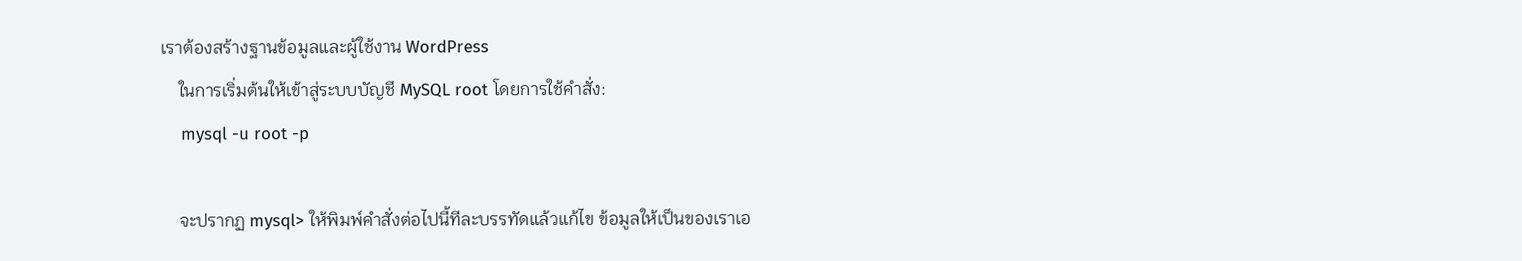เราต้องสร้างฐานข้อมูลและผู้ใช้งาน WordPress
    ในการเริ่มต้นให้เข้าสู่ระบบบัญชี MySQL root โดยการใช้คำสั่ง:
    mysql -u root -p

    จะปรากฏ mysql> ให้พิมพ์คำสั่งต่อไปนี้ทีละบรรทัดแล้วแก้ไข ข้อมูลให้เป็นของเราเอ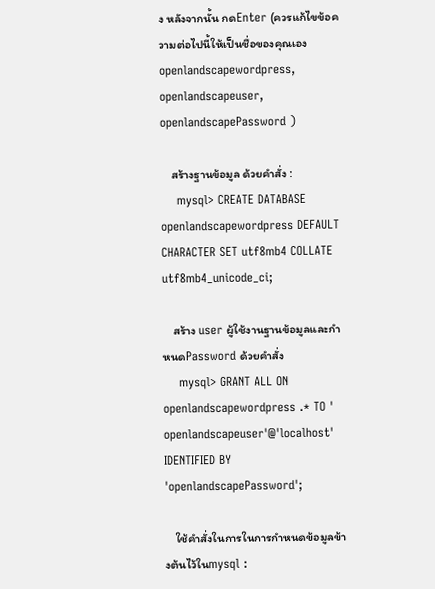ง หลังจากนั้น กดEnter (ควรแก้ไขข้อความต่อไปนี้ให้เป็นชื่อของคุณเอง openlandscapewordpress, openlandscapeuser, openlandscapePassword )

    สร้างฐานข้อมูล ด้วยคำสั่ง :
    mysql> CREATE DATABASE openlandscapewordpress DEFAULT CHARACTER SET utf8mb4 COLLATE utf8mb4_unicode_ci;

    สร้าง user ผู้ใช้งานฐานข้อมูลและกำหนดPassword ด้วยคำสั่ง
    mysql> GRANT ALL ON openlandscapewordpress .* TO ' openlandscapeuser'@'localhost' IDENTIFIED BY 'openlandscapePassword';

    ใช้คำสั่งในการในการกำหนดข้อมูลข้างต้นไว้ในmysql :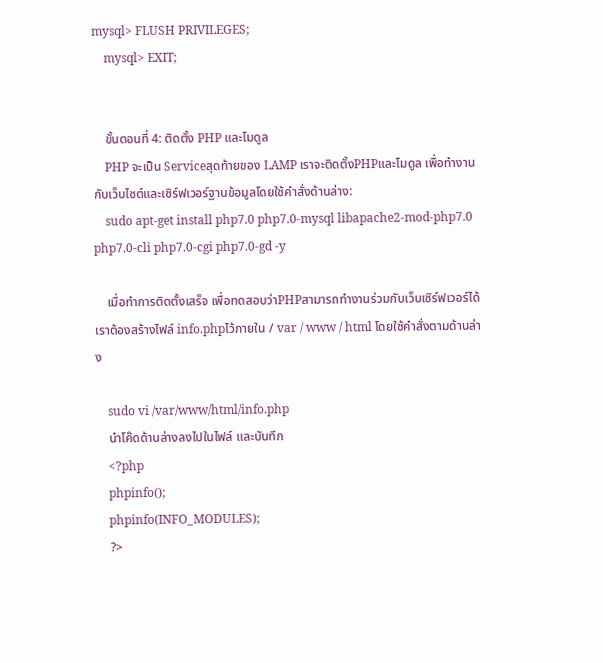mysql> FLUSH PRIVILEGES;
    mysql> EXIT;


    ขั้นตอนที่ 4: ติดตั้ง PHP และโมดูล
    PHP จะเป็น Serviceสุดท้ายของ LAMP เราจะติดตั้งPHPและโมดูล เพื่อทำงานกับเว็บไซต์และเซิร์ฟเวอร์ฐานข้อมูลโดยใช้คำสั่งด้านล่าง:
    sudo apt-get install php7.0 php7.0-mysql libapache2-mod-php7.0 php7.0-cli php7.0-cgi php7.0-gd -y

    เมื่อทำการติดตั้งเสร็จ เพื่อทดสอบว่าPHPสามารถทำงานร่วมกับเว็บเซิร์ฟเวอร์ได้ เราต้องสร้างไฟล์ info.phpไว้ภายใน / var / www / html โดยใช้คำสั่งตามด้านล่าง

    sudo vi /var/www/html/info.php
    นำโค๊ดด้านล่างลงไปในไฟล์ และบันทึก
    <?php
    phpinfo();
    phpinfo(INFO_MODULES);
    ?>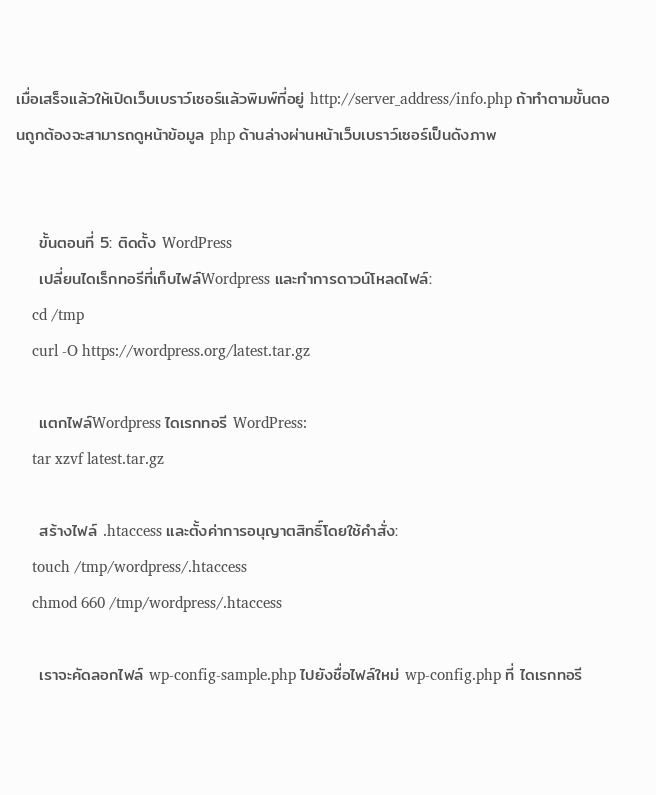เมื่อเสร็จแล้วให้เปิดเว็บเบราว์เซอร์แล้วพิมพ์ที่อยู่ http://server_address/info.php ถ้าทำตามขั้นตอนถูกต้องจะสามารถดูหน้าข้อมูล php ด้านล่างผ่านหน้าเว็บเบราว์เซอร์เป็นดังภาพ


    ขั้นตอนที่ 5: ติดตั้ง WordPress
    เปลี่ยนไดเร็กทอรีที่เก็บไฟล์Wordpress และทำการดาวน์โหลดไฟล์:
    cd /tmp
    curl -O https://wordpress.org/latest.tar.gz

    แตกไฟล์Wordpress ไดเรกทอรี WordPress:
    tar xzvf latest.tar.gz

    สร้างไฟล์ .htaccess และตั้งค่าการอนุญาตสิทธิ์โดยใช้คำสั่ง:
    touch /tmp/wordpress/.htaccess
    chmod 660 /tmp/wordpress/.htaccess

    เราจะคัดลอกไฟล์ wp-config-sample.php ไปยังชื่อไฟล์ใหม่ wp-config.php ที่ ไดเรกทอรี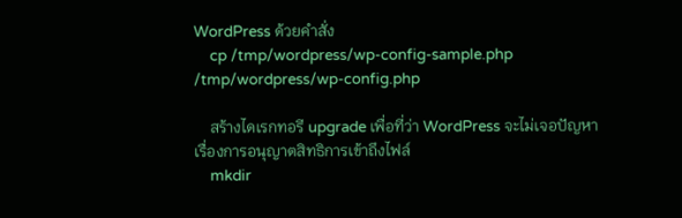WordPress ด้วยคำสั่ง
    cp /tmp/wordpress/wp-config-sample.php /tmp/wordpress/wp-config.php

    สร้างไดเรกทอรี upgrade เพื่อที่ว่า WordPress จะไม่เจอปัญหาเรื่องการอนุญาตสิทธิการเข้าถึงไฟล์
    mkdir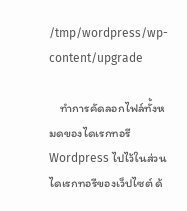/tmp/wordpress/wp-content/upgrade

    ทำการคัดลอกไฟล์ทั้งหมดของไดเรกทอรีWordpress ไปไว้ในส่วน ไดเรกทอรีของเว็ปไซต์ ด้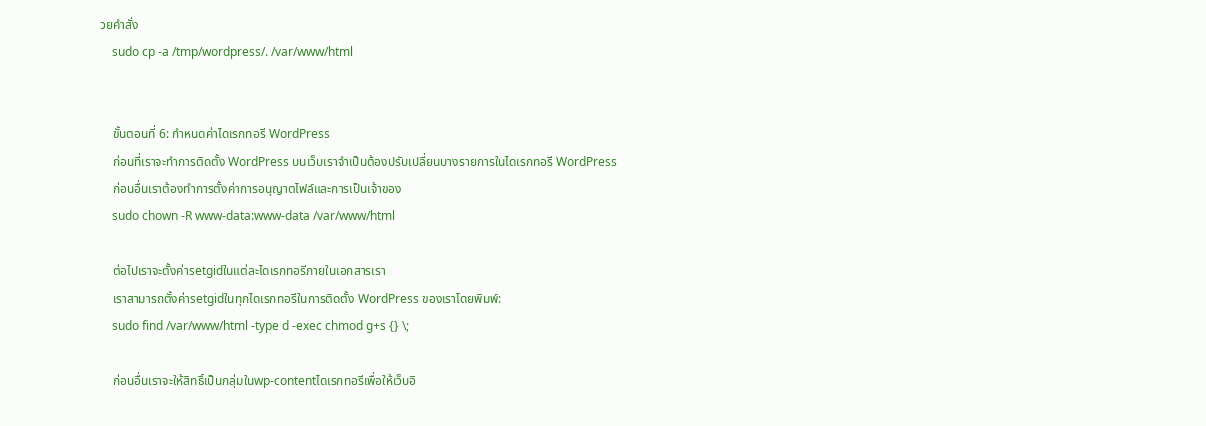วยคำสั่ง
    sudo cp -a /tmp/wordpress/. /var/www/html


    ขั้นตอนที่ 6: กำหนดค่าไดเรกทอรี WordPress
    ก่อนที่เราจะทำการติดตั้ง WordPress บนเว็บเราจำเป็นต้องปรับเปลี่ยนบางรายการในไดเรกทอรี WordPress
    ก่อนอื่นเราต้องทำการตั้งค่าการอนุญาตไฟล์และการเป็นเจ้าของ
    sudo chown -R www-data:www-data /var/www/html

    ต่อไปเราจะตั้งค่าsetgidในแต่ละไดเรกทอรีภายในเอกสารเรา
    เราสามารถตั้งค่าsetgidในทุกไดเรกทอรีในการติดตั้ง WordPress ของเราโดยพิมพ์:
    sudo find /var/www/html -type d -exec chmod g+s {} \;

    ก่อนอื่นเราจะให้สิทธิ์เป็นกลุ่มในwp-contentไดเรกทอรีเพื่อให้เว็บอิ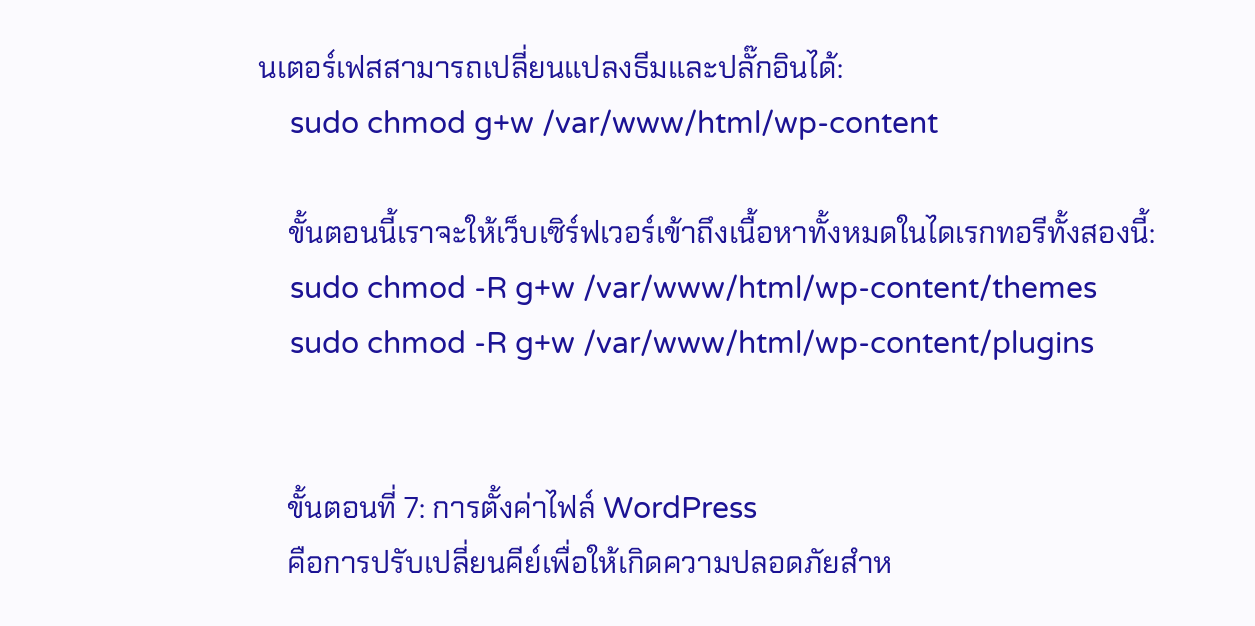นเตอร์เฟสสามารถเปลี่ยนแปลงธีมและปลั๊กอินได้:
    sudo chmod g+w /var/www/html/wp-content

    ขั้นตอนนี้เราจะให้เว็บเซิร์ฟเวอร์เข้าถึงเนื้อหาทั้งหมดในไดเรกทอรีทั้งสองนี้:
    sudo chmod -R g+w /var/www/html/wp-content/themes
    sudo chmod -R g+w /var/www/html/wp-content/plugins


    ขั้นตอนที่ 7: การตั้งค่าไฟล์ WordPress
    คือการปรับเปลี่ยนคีย์เพื่อให้เกิดความปลอดภัยสำห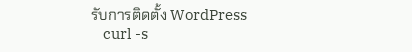รับการติดตั้ง WordPress
    curl -s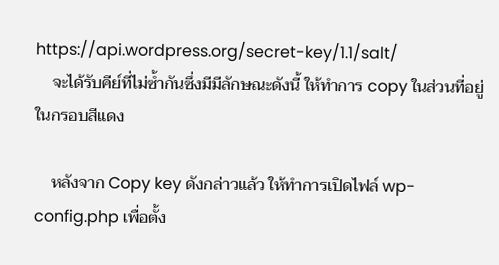https://api.wordpress.org/secret-key/1.1/salt/
    จะได้รับคีย์ที่ไม่ซ้ำกันซึ่งมีมีลักษณะดังนี้ ให้ทำการ copy ในส่วนที่อยู่ในกรอบสีแดง

    หลังจาก Copy key ดังกล่าวแล้ว ให้ทำการเปิดไฟล์ wp-config.php เพื่อตั้ง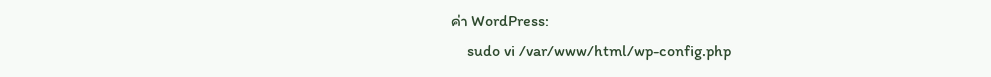ค่า WordPress:
    sudo vi /var/www/html/wp-config.php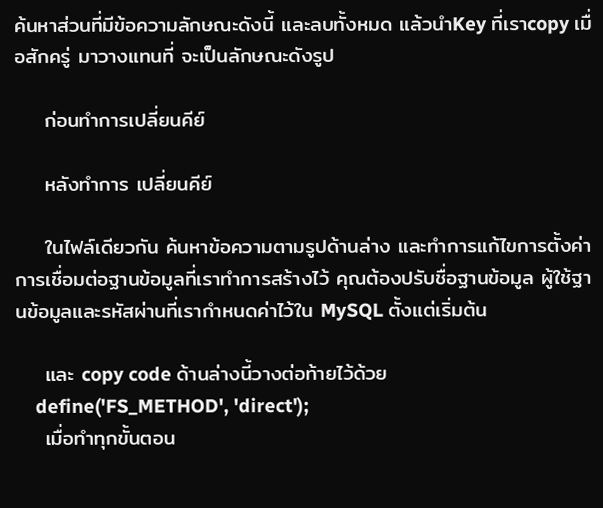ค้นหาส่วนที่มีข้อความลักษณะดังนี้ และลบทั้งหมด แล้วนำKey ที่เราcopy เมื่อสักครู่ มาวางแทนที่ จะเป็นลักษณะดังรูป

    ก่อนทำการเปลี่ยนคีย์

    หลังทำการ เปลี่ยนคีย์

    ในไฟล์เดียวกัน ค้นหาข้อความตามรูปด้านล่าง และทำการแก้ไขการตั้งค่าการเชื่อมต่อฐานข้อมูลที่เราทำการสร้างไว้ คุณต้องปรับชื่อฐานข้อมูล ผู้ใช้ฐานข้อมูลและรหัสผ่านที่เรากำหนดค่าไว้ใน MySQL ตั้งแต่เริ่มต้น

    และ copy code ด้านล่างนี้วางต่อท้ายไว้ด้วย
    define('FS_METHOD', 'direct');
    เมื่อทำทุกขั้นตอน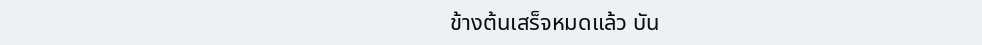ข้างต้นเสร็จหมดแล้ว บัน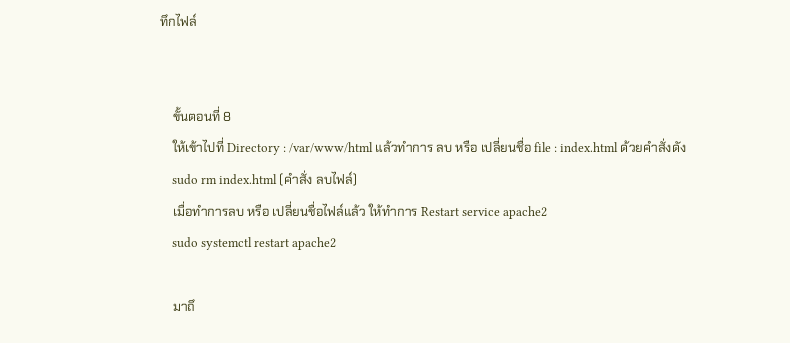ทึกไฟล์


    ขั้นตอนที่ 8
    ให้เข้าไปที่ Directory : /var/www/html แล้วทำการ ลบ หรือ เปลี่ยนชื่อ file : index.html ด้วยคำสั่งดัง
    sudo rm index.html (คำสั่ง ลบไฟล์)
    เมื่อทำการลบ หรือ เปลี่ยนชื่อไฟล์แล้ว ให้ทำการ Restart service apache2
    sudo systemctl restart apache2

    มาถึ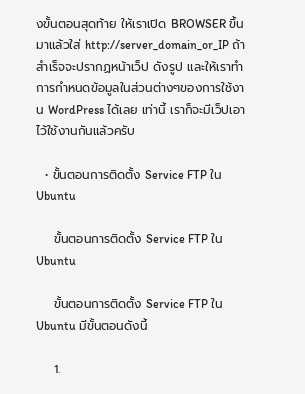งขั้นตอนสุดท้าย ให้เราเปิด BROWSER ขึ้นมาแล้วใส่ http://server_domain_or_IP ถ้าสำเร็จจะปรากฏหน้าเว็ป ดังรูป และให้เราทำการกำหนดข้อมูลในส่วนต่างๆของการใช้งาน WordPress ได้เลย เท่านี้ เราก็จะมีเว็ปเอาไว้ใช้งานกันแล้วครับ

  • ขั้นตอนการติดตั้ง Service FTP ใน Ubuntu

    ขั้นตอนการติดตั้ง Service FTP ใน Ubuntu

    ขั้นตอนการติดตั้ง Service FTP ใน Ubuntu มีขั้นตอนดังนี้

    1.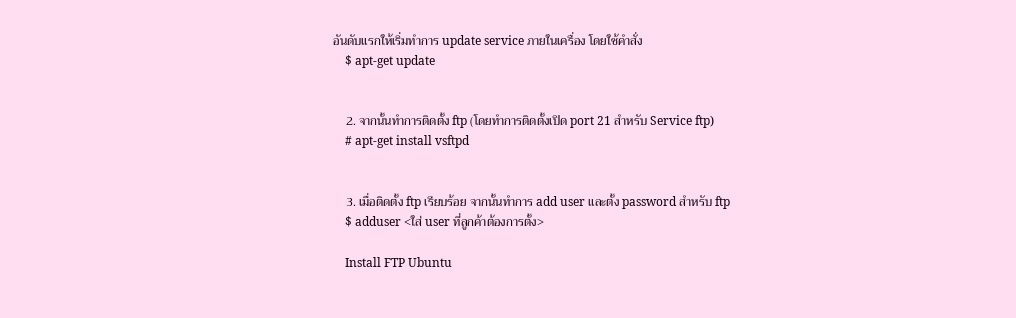อันดับแรกให้เริ่มทำการ update service ภายในเครื่อง โดยใช้คำสั่ง
    $ apt-get update


    2. จากนั้นทำการติดตั้ง ftp (โดยทำการติดตั้งเปิด port 21 สำหรับ Service ftp)
    # apt-get install vsftpd


    3. เมื่อติดตั้ง ftp เรียบร้อย จากนั้นทำการ add user และตั้ง password สำหรับ ftp
    $ adduser <ใส่ user ที่ลูกค้าต้องการตั้ง>

    Install FTP Ubuntu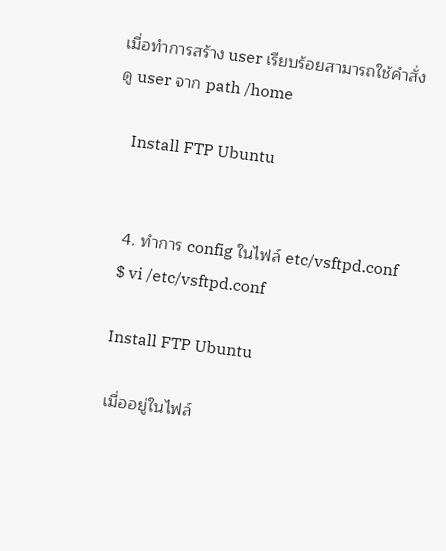เมื่อทำการสร้าง user เรียบร้อยสามารถใช้คำสั่งดู user จาก path /home

    Install FTP Ubuntu


    4. ทำการ config ในไฟล์ etc/vsftpd.conf
    $ vi /etc/vsftpd.conf

    Install FTP Ubuntu

    เมื่ออยู่ในไฟล์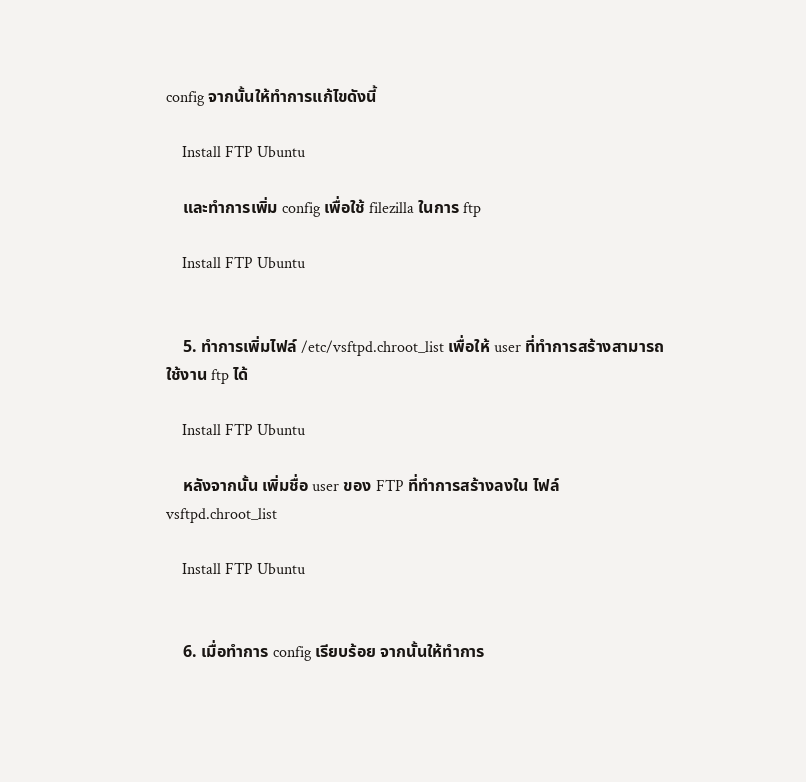config จากนั้นให้ทำการแก้ไขดังนี้

    Install FTP Ubuntu

    และทำการเพิ่ม config เพื่อใช้ filezilla ในการ ftp

    Install FTP Ubuntu


    5. ทำการเพิ่มไฟล์ /etc/vsftpd.chroot_list เพื่อให้ user ที่ทำการสร้างสามารถใช้งาน ftp ได้

    Install FTP Ubuntu

    หลังจากนั้น เพิ่มชื่อ user ของ FTP ที่ทำการสร้างลงใน ไฟล์ vsftpd.chroot_list

    Install FTP Ubuntu


    6. เมื่อทำการ config เรียบร้อย จากนั้นให้ทำการ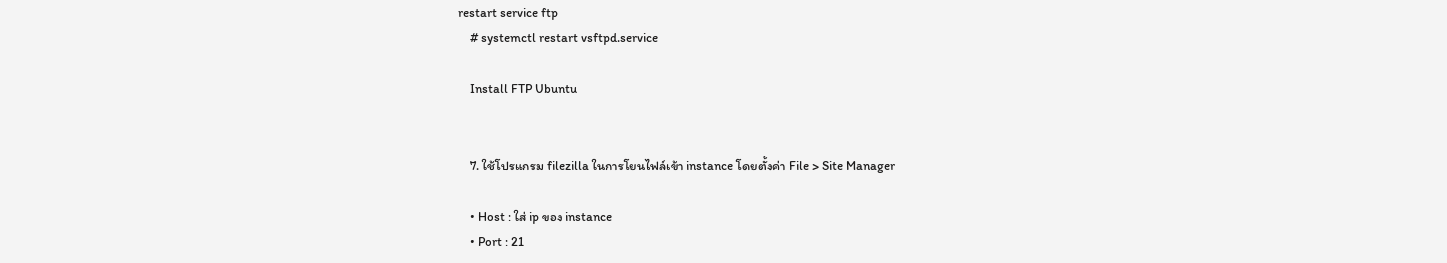restart service ftp
    # systemctl restart vsftpd.service

    Install FTP Ubuntu


    7. ใช้โปรแกรม filezilla ในการโยนไฟล์เข้า instance โดยตั้งค่า File > Site Manager

    • Host : ใส่ ip ของ instance
    • Port : 21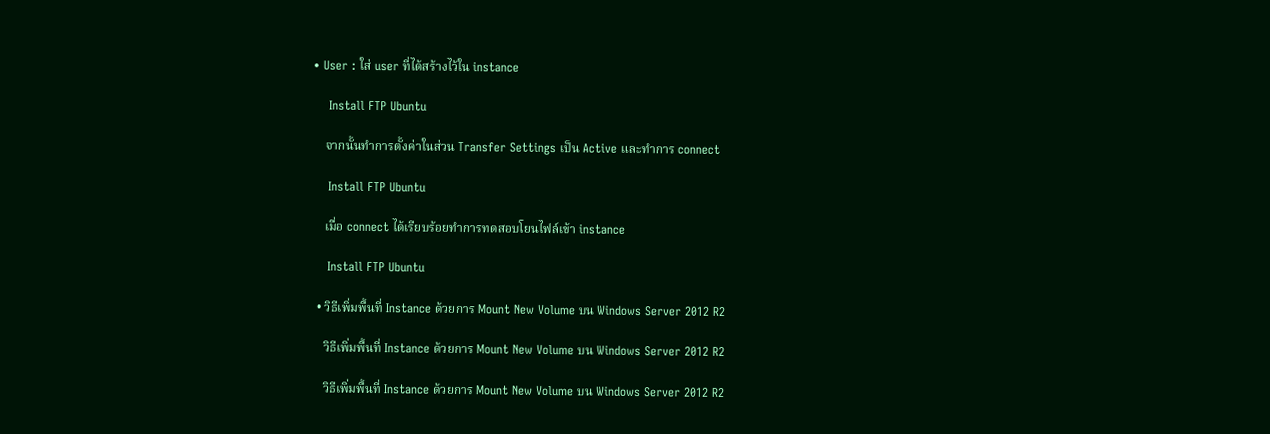• User : ใส่ user ที่ได้สร้างไว้ใน instance

    Install FTP Ubuntu

    จากนั้นทำการตั้งค่าในส่วน Transfer Settings เป็น Active และทำการ connect

    Install FTP Ubuntu

    เมื่อ connect ได้เรียบร้อยทำการทดสอบโยนไฟล์เข้า instance

    Install FTP Ubuntu

  • วิธีเพิ่มพื้นที่ Instance ด้วยการ Mount New Volume บน Windows Server 2012 R2

    วิธีเพิ่มพื้นที่ Instance ด้วยการ Mount New Volume บน Windows Server 2012 R2

    วิธีเพิ่มพื้นที่ Instance ด้วยการ Mount New Volume บน Windows Server 2012 R2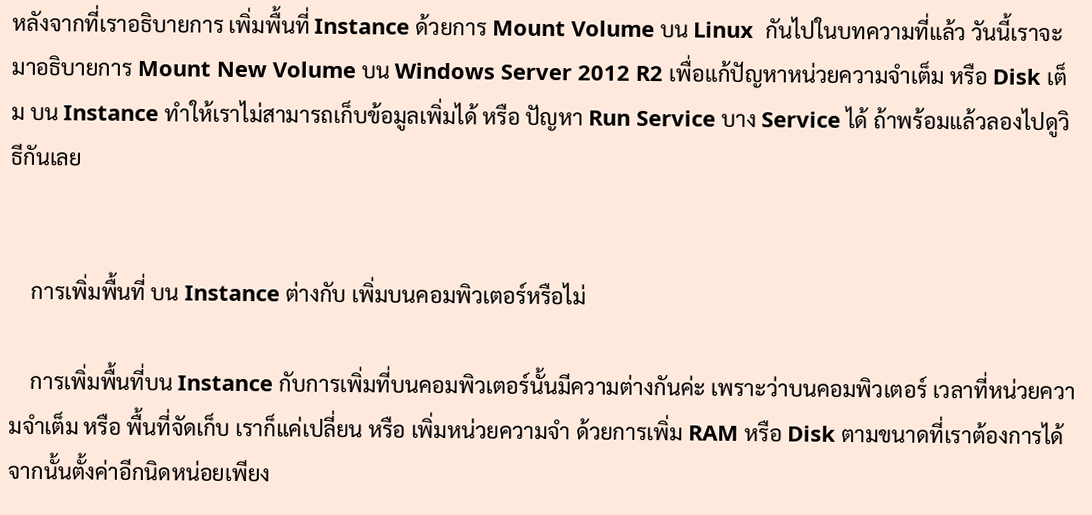หลังจากที่เราอธิบายการ เพิ่มพื้นที่ Instance ด้วยการ Mount Volume บน Linux  กันไปในบทความที่แล้ว วันนี้เราจะมาอธิบายการ Mount New Volume บน Windows Server 2012 R2 เพื่อแก้ปัญหาหน่วยความจำเต็ม หรือ Disk เต็ม บน Instance ทำให้เราไม่สามารถเก็บข้อมูลเพิ่มได้ หรือ ปัญหา Run Service บาง Service ได้ ถ้าพร้อมแล้วลองไปดูวิธีกันเลย


    การเพิ่มพื้นที่ บน Instance ต่างกับ เพิ่มบนคอมพิวเตอร์หรือไม่

    การเพิ่มพื้นที่บน Instance กับการเพิ่มที่บนคอมพิวเตอร์นั้นมีความต่างกันค่ะ เพราะว่าบนคอมพิวเตอร์ เวลาที่หน่วยความจำเต็ม หรือ พื้นที่จัดเก็บ เราก็แค่เปลี่ยน หรือ เพิ่มหน่วยความจำ ด้วยการเพิ่ม RAM หรือ Disk ตามขนาดที่เราต้องการได้ จากนั้นตั้งค่าอีกนิดหน่อยเพียง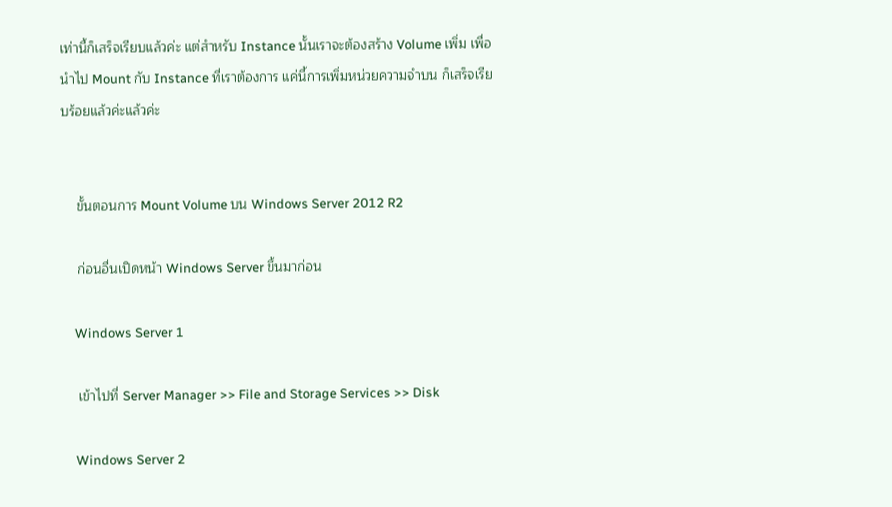เท่านี้ก็เสร็จเรียบแล้วค่ะ แต่สำหรับ Instance นั้นเราจะต้องสร้าง Volume เพิ่ม เพื่อนำไป Mount กับ Instance ที่เราต้องการ แค่นี้การเพิ่มหน่วยความจำบน ก็เสร็จเรียบร้อยแล้วค่ะแล้วค่ะ


    ขั้นตอนการ Mount Volume บน Windows Server 2012 R2

    ก่อนอื่นเปิดหน้า Windows Server ขึ้นมาก่อน

    Windows Server 1

    เข้าไปที่ Server Manager >> File and Storage Services >> Disk

    Windows Server 2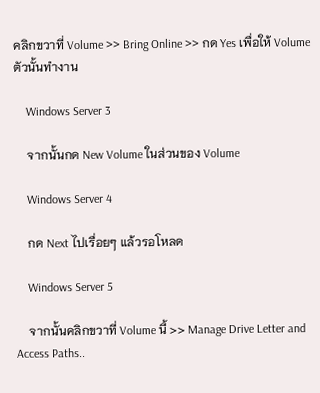คลิกขวาที่ Volume >> Bring Online >> กด Yes เพื่อให้ Volume ตัวนั้นทำงาน

    Windows Server 3

    จากนั้นกด New Volume ในส่วนของ Volume

    Windows Server 4

    กด Next ไปเรื่อยๆ แล้วรอโหลด

    Windows Server 5

    จากนั้นคลิกขวาที่ Volume นี้ >> Manage Drive Letter and Access Paths..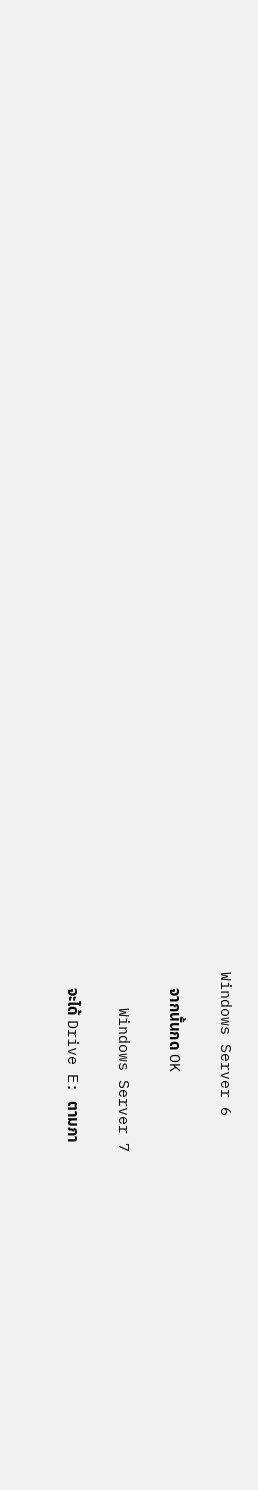Windows Server 6

    จากนั้นกด OK

    Windows Server 7

    จะได้ Drive E: ตามภา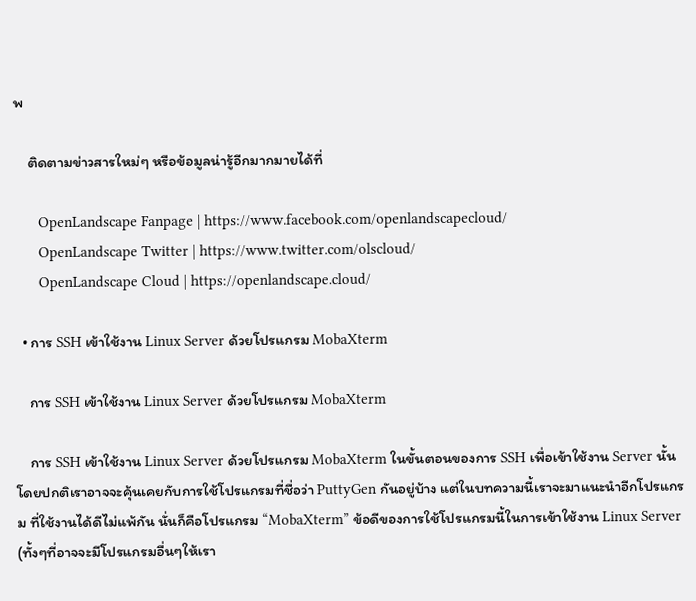พ

    ติดตามข่าวสารใหม่ๆ หรือข้อมูลน่ารู้อีกมากมายได้ที่

      OpenLandscape Fanpage | https://www.facebook.com/openlandscapecloud/
      OpenLandscape Twitter | https://www.twitter.com/olscloud/
      OpenLandscape Cloud | https://openlandscape.cloud/

  • การ SSH เข้าใช้งาน Linux Server ด้วยโปรแกรม MobaXterm

    การ SSH เข้าใช้งาน Linux Server ด้วยโปรแกรม MobaXterm

    การ SSH เข้าใช้งาน Linux Server ด้วยโปรแกรม MobaXterm ในขั้นตอนของการ SSH เพื่อเข้าใช้งาน Server นั้น โดยปกติเราอาจจะคุ้นเคยกับการใช้โปรแกรมที่ชื่อว่า PuttyGen กันอยู่บ้าง แต่ในบทความนี้เราจะมาแนะนำอีกโปรแกรม ที่ใช้งานได้ดีไม่แพ้กัน นั่นก็คือโปรแกรม “MobaXterm” ข้อดีของการใช้โปรแกรมนี้ในการเข้าใช้งาน Linux Server  (ทั้งๆที่อาจจะมีโปรแกรมอื่นๆให้เรา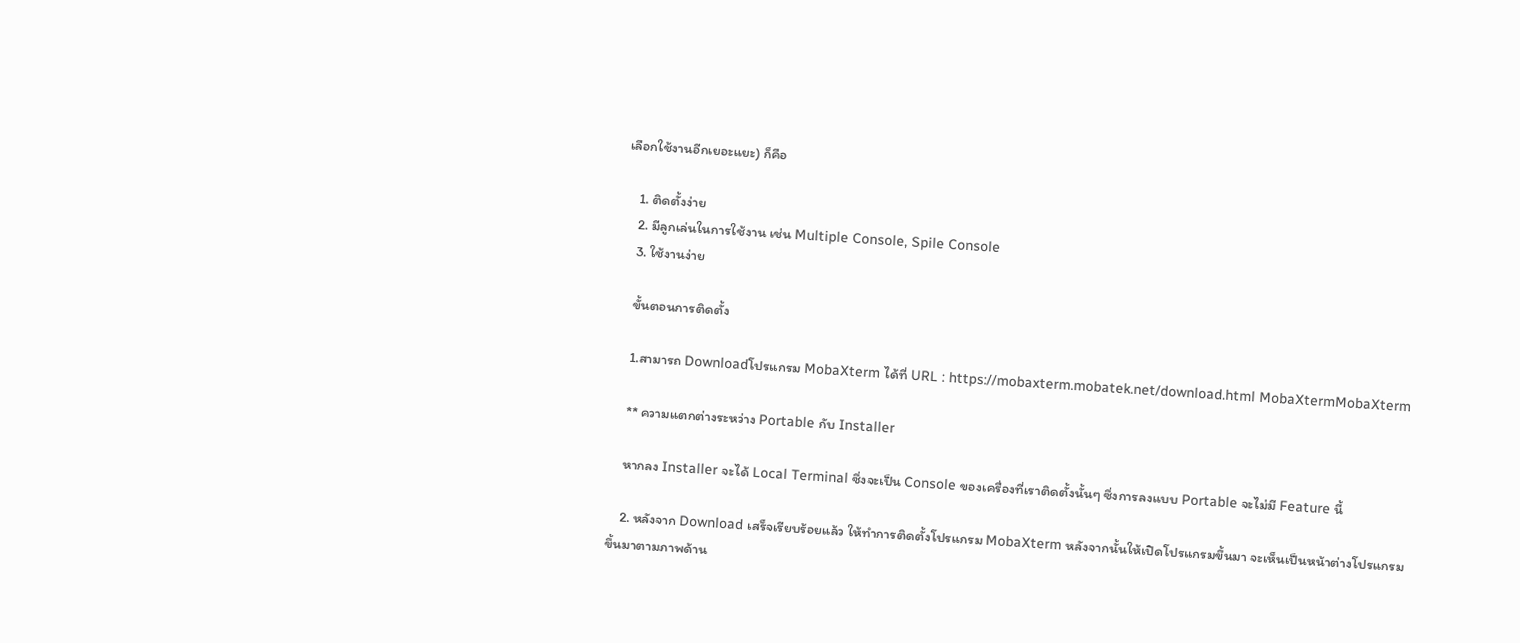เลือกใช้งานอีกเยอะแยะ) ก็คือ

    1. ติดตั้งง่าย
    2. มีลูกเล่นในการใช้งาน เช่น Multiple Console, Spile Console
    3. ใช้งานง่าย

    ขั้นตอนการติดตั้ง

    1.สามารถ Downloadโปรแกรม MobaXterm ได้ที่ URL : https://mobaxterm.mobatek.net/download.html MobaXtermMobaXterm

    ** ความแตกต่างระหว่าง Portable กับ Installer

    หากลง Installer จะได้ Local Terminal ซึ่งจะเป็น Console ของเครื่องที่เราติดตั้งนั้นๆ ซึ่งการลงแบบ Portable จะไม่มี Feature นี้

    2. หลังจาก Download เสร็จเรียบร้อยแล้ว ให้ทำการติดตั้งโปรแกรม MobaXterm หลังจากนั้นให้เปิดโปรแกรมขึ้นมา จะเห็นเป็นหน้าต่างโปรแกรมขึ้นมาตามภาพด้าน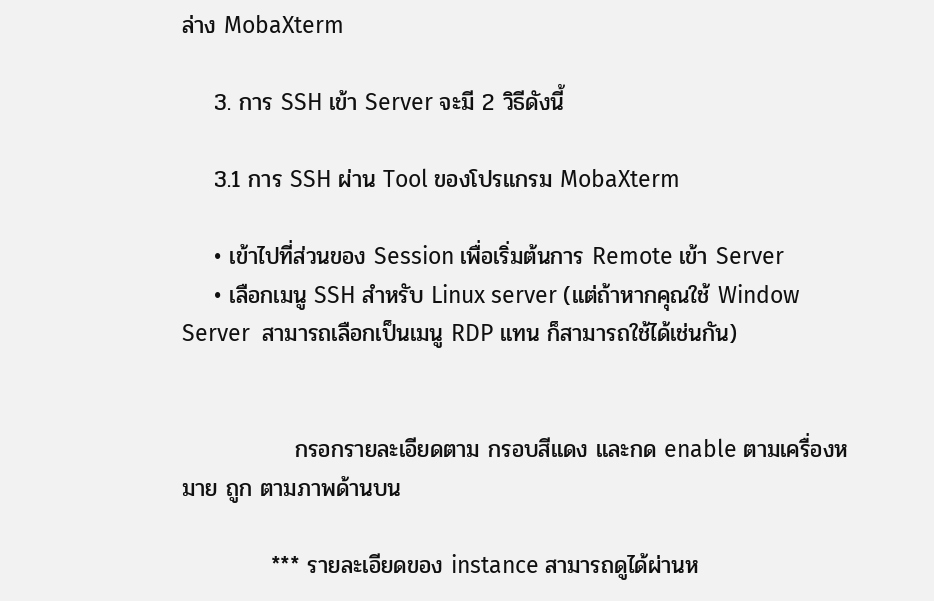ล่าง MobaXterm

    3. การ SSH เข้า Server จะมี 2 วิธีดังนี้

    3.1 การ SSH ผ่าน Tool ของโปรแกรม MobaXterm

    • เข้าไปที่ส่วนของ Session เพื่อเริ่มต้นการ Remote เข้า Server
    • เลือกเมนู SSH สำหรับ Linux server (แต่ถ้าหากคุณใช้ Window Server  สามารถเลือกเป็นเมนู RDP แทน ก็สามารถใช้ได้เช่นกัน)


              กรอกรายละเอียดตาม กรอบสีแดง และกด enable ตามเครื่องหมาย ถูก ตามภาพด้านบน

           *** รายละเอียดของ instance สามารถดูได้ผ่านห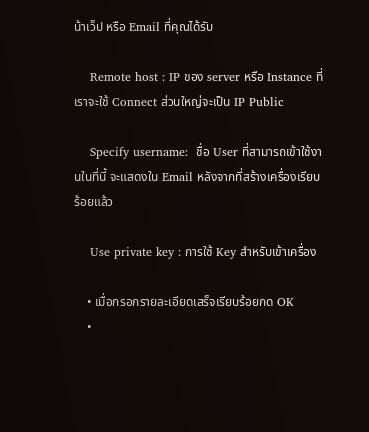น้าเว็ป หรือ Email ที่คุณได้รับ

    Remote host : IP ของ server หรือ Instance ที่เราจะใช้ Connect ส่วนใหญ่จะเป็น IP Public

    Specify username:  ชื่อ User ที่สามารถเข้าใช้งานในที่นี้ จะแสดงใน Email หลังจากที่สร้างเครื่องเรียบร้อยแล้ว

    Use private key : การใช้ Key สำหรับเข้าเครื่อง

    • เมื่อกรอกรายละเอียดเสร็จเรียบร้อยกด OK
    •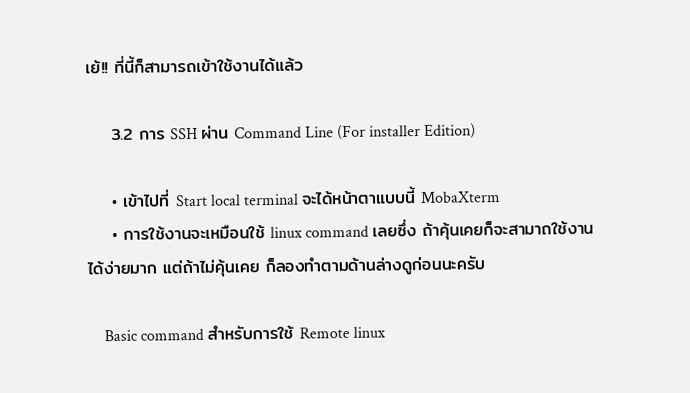เย้!! ที่นี้ก็สามารถเข้าใช้งานได้แล้ว

    3.2 การ SSH ผ่าน Command Line (For installer Edition)

    • เข้าไปที่ Start local terminal จะได้หน้าตาแบบนี้ MobaXterm
    • การใช้งานจะเหมือนใช้ linux command เลยซึ่ง ถ้าคุ้นเคยก็จะสามาถใช้งานได้ง่ายมาก แต่ถ้าไม่คุ้นเคย ก็ลองทำตามด้านล่างดูก่อนนะครับ

    Basic command สำหรับการใช้ Remote linux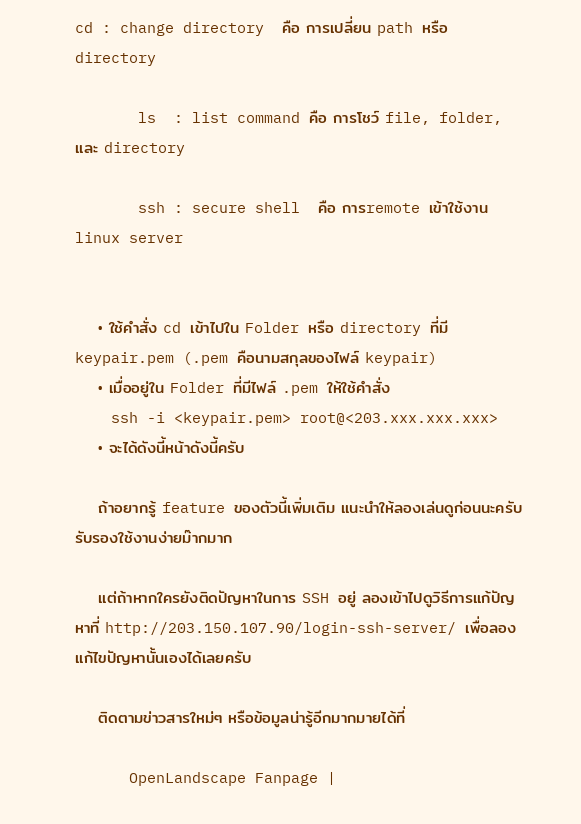cd : change directory  คือ การเปลี่ยน path หรือ directory

       ls  : list command คือ การโชว์ file, folder, และ directory

       ssh : secure shell  คือ การremote เข้าใช้งาน linux server


    • ใช้คำสั่ง cd เข้าไปใน Folder หรือ directory ที่มี keypair.pem (.pem คือนามสกุลของไฟล์ keypair)
    • เมื่ออยู่ใน Folder ที่มีไฟล์ .pem ให้ใช้คำสั่ง
    ssh -i <keypair.pem> root@<203.xxx.xxx.xxx>
    • จะได้ดังนี้หน้าดังนี้ครับ

    ถ้าอยากรู้ feature ของตัวนี้เพิ่มเติม แนะนำให้ลองเล่นดูก่อนนะครับ รับรองใช้งานง่ายม๊ากมาก

    แต่ถ้าหากใครยังติดปัญหาในการ SSH อยู่ ลองเข้าไปดูวิธีการแก้ปัญหาที่ http://203.150.107.90/login-ssh-server/ เพื่อลองแก้ไขปัญหานั้นเองได้เลยครับ

    ติดตามข่าวสารใหม่ๆ หรือข้อมูลน่ารู้อีกมากมายได้ที่

      OpenLandscape Fanpage |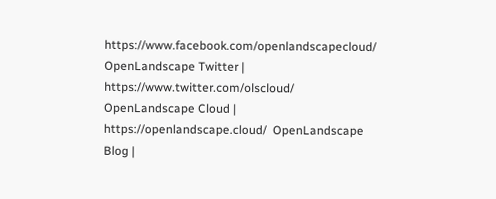https://www.facebook.com/openlandscapecloud/   OpenLandscape Twitter | https://www.twitter.com/olscloud/  OpenLandscape Cloud | https://openlandscape.cloud/  OpenLandscape Blog |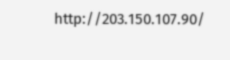http://203.150.107.90/